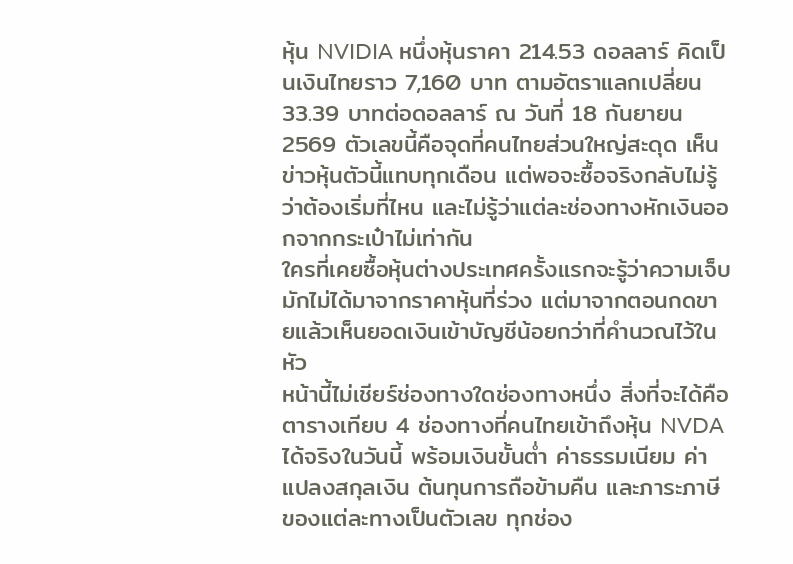หุ้น NVIDIA หนึ่งหุ้นราคา 214.53 ดอลลาร์ คิดเป็นเงินไทยราว 7,160 บาท ตามอัตราแลกเปลี่ยน 33.39 บาทต่อดอลลาร์ ณ วันที่ 18 กันยายน 2569 ตัวเลขนี้คือจุดที่คนไทยส่วนใหญ่สะดุด เห็นข่าวหุ้นตัวนี้แทบทุกเดือน แต่พอจะซื้อจริงกลับไม่รู้ว่าต้องเริ่มที่ไหน และไม่รู้ว่าแต่ละช่องทางหักเงินออกจากกระเป๋าไม่เท่ากัน
ใครที่เคยซื้อหุ้นต่างประเทศครั้งแรกจะรู้ว่าความเจ็บมักไม่ได้มาจากราคาหุ้นที่ร่วง แต่มาจากตอนกดขายแล้วเห็นยอดเงินเข้าบัญชีน้อยกว่าที่คำนวณไว้ในหัว
หน้านี้ไม่เชียร์ช่องทางใดช่องทางหนึ่ง สิ่งที่จะได้คือตารางเทียบ 4 ช่องทางที่คนไทยเข้าถึงหุ้น NVDA ได้จริงในวันนี้ พร้อมเงินขั้นต่ำ ค่าธรรมเนียม ค่าแปลงสกุลเงิน ต้นทุนการถือข้ามคืน และภาระภาษีของแต่ละทางเป็นตัวเลข ทุกช่อง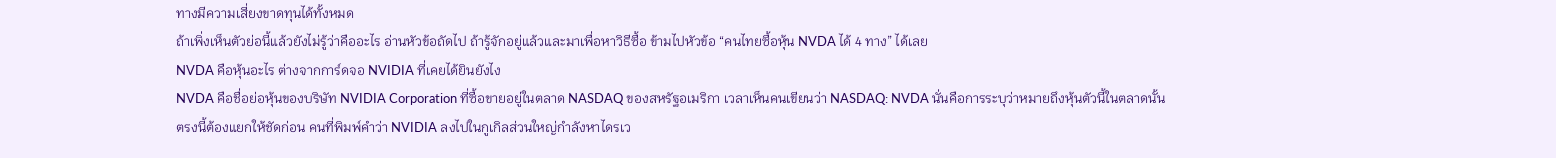ทางมีความเสี่ยงขาดทุนได้ทั้งหมด
ถ้าเพิ่งเห็นตัวย่อนี้แล้วยังไม่รู้ว่าคืออะไร อ่านหัวข้อถัดไป ถ้ารู้จักอยู่แล้วและมาเพื่อหาวิธีซื้อ ข้ามไปหัวข้อ “คนไทยซื้อหุ้น NVDA ได้ 4 ทาง” ได้เลย
NVDA คือหุ้นอะไร ต่างจากการ์ดจอ NVIDIA ที่เคยได้ยินยังไง
NVDA คือชื่อย่อหุ้นของบริษัท NVIDIA Corporation ที่ซื้อขายอยู่ในตลาด NASDAQ ของสหรัฐอเมริกา เวลาเห็นคนเขียนว่า NASDAQ: NVDA นั่นคือการระบุว่าหมายถึงหุ้นตัวนี้ในตลาดนั้น
ตรงนี้ต้องแยกให้ชัดก่อน คนที่พิมพ์คำว่า NVIDIA ลงไปในกูเกิลส่วนใหญ่กำลังหาไดรเว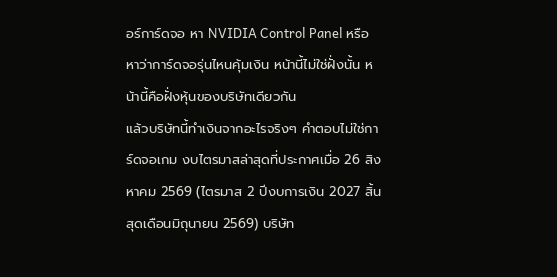อร์การ์ดจอ หา NVIDIA Control Panel หรือหาว่าการ์ดจอรุ่นไหนคุ้มเงิน หน้านี้ไม่ใช่ฝั่งนั้น หน้านี้คือฝั่งหุ้นของบริษัทเดียวกัน
แล้วบริษัทนี้ทำเงินจากอะไรจริงๆ คำตอบไม่ใช่การ์ดจอเกม งบไตรมาสล่าสุดที่ประกาศเมื่อ 26 สิงหาคม 2569 (ไตรมาส 2 ปีงบการเงิน 2027 สิ้นสุดเดือนมิถุนายน 2569) บริษัท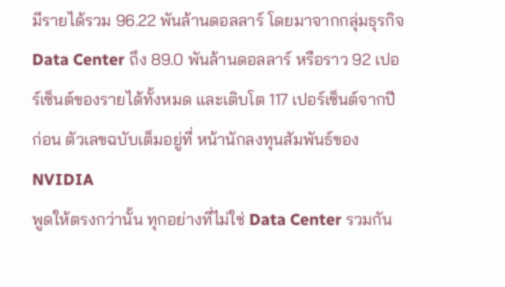มีรายได้รวม 96.22 พันล้านดอลลาร์ โดยมาจากกลุ่มธุรกิจ Data Center ถึง 89.0 พันล้านดอลลาร์ หรือราว 92 เปอร์เซ็นต์ของรายได้ทั้งหมด และเติบโต 117 เปอร์เซ็นต์จากปีก่อน ตัวเลขฉบับเต็มอยู่ที่ หน้านักลงทุนสัมพันธ์ของ NVIDIA
พูดให้ตรงกว่านั้น ทุกอย่างที่ไม่ใช่ Data Center รวมกัน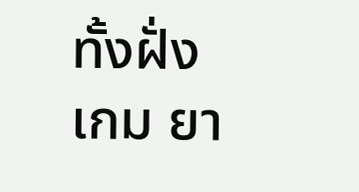ทั้งฝั่งเกม ยา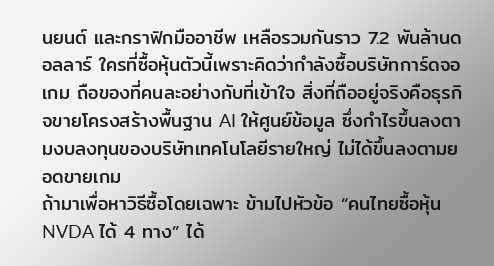นยนต์ และกราฟิกมืออาชีพ เหลือรวมกันราว 7.2 พันล้านดอลลาร์ ใครที่ซื้อหุ้นตัวนี้เพราะคิดว่ากำลังซื้อบริษัทการ์ดจอเกม ถือของที่คนละอย่างกับที่เข้าใจ สิ่งที่ถืออยู่จริงคือธุรกิจขายโครงสร้างพื้นฐาน AI ให้ศูนย์ข้อมูล ซึ่งกำไรขึ้นลงตามงบลงทุนของบริษัทเทคโนโลยีรายใหญ่ ไม่ได้ขึ้นลงตามยอดขายเกม
ถ้ามาเพื่อหาวิธีซื้อโดยเฉพาะ ข้ามไปหัวข้อ “คนไทยซื้อหุ้น NVDA ได้ 4 ทาง” ได้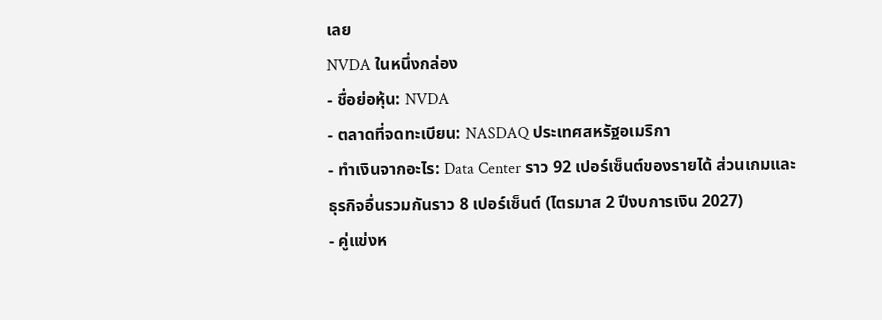เลย
NVDA ในหนึ่งกล่อง
- ชื่อย่อหุ้น: NVDA
- ตลาดที่จดทะเบียน: NASDAQ ประเทศสหรัฐอเมริกา
- ทำเงินจากอะไร: Data Center ราว 92 เปอร์เซ็นต์ของรายได้ ส่วนเกมและธุรกิจอื่นรวมกันราว 8 เปอร์เซ็นต์ (ไตรมาส 2 ปีงบการเงิน 2027)
- คู่แข่งห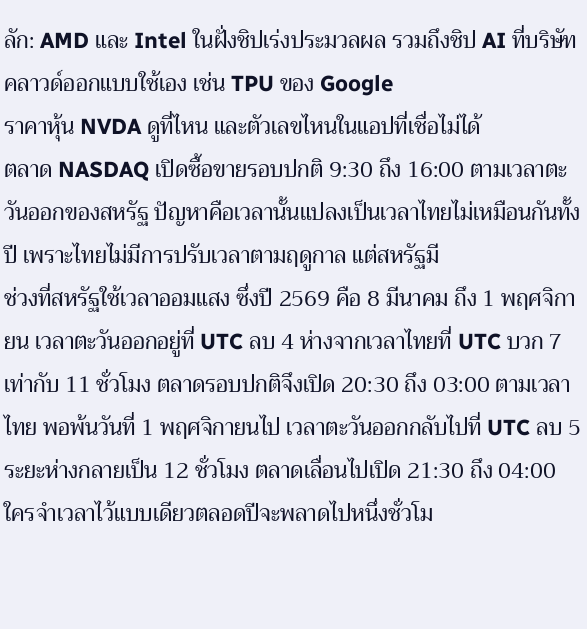ลัก: AMD และ Intel ในฝั่งชิปเร่งประมวลผล รวมถึงชิป AI ที่บริษัทคลาวด์ออกแบบใช้เอง เช่น TPU ของ Google
ราคาหุ้น NVDA ดูที่ไหน และตัวเลขไหนในแอปที่เชื่อไม่ได้
ตลาด NASDAQ เปิดซื้อขายรอบปกติ 9:30 ถึง 16:00 ตามเวลาตะวันออกของสหรัฐ ปัญหาคือเวลานั้นแปลงเป็นเวลาไทยไม่เหมือนกันทั้งปี เพราะไทยไม่มีการปรับเวลาตามฤดูกาล แต่สหรัฐมี
ช่วงที่สหรัฐใช้เวลาออมแสง ซึ่งปี 2569 คือ 8 มีนาคม ถึง 1 พฤศจิกายน เวลาตะวันออกอยู่ที่ UTC ลบ 4 ห่างจากเวลาไทยที่ UTC บวก 7 เท่ากับ 11 ชั่วโมง ตลาดรอบปกติจึงเปิด 20:30 ถึง 03:00 ตามเวลาไทย พอพ้นวันที่ 1 พฤศจิกายนไป เวลาตะวันออกกลับไปที่ UTC ลบ 5 ระยะห่างกลายเป็น 12 ชั่วโมง ตลาดเลื่อนไปเปิด 21:30 ถึง 04:00 ใครจำเวลาไว้แบบเดียวตลอดปีจะพลาดไปหนึ่งชั่วโม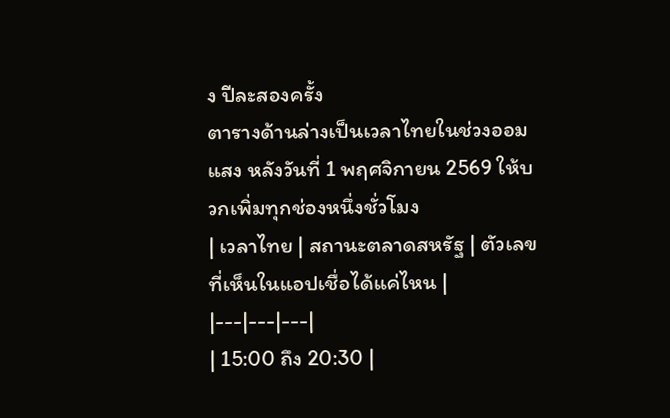ง ปีละสองครั้ง
ตารางด้านล่างเป็นเวลาไทยในช่วงออมแสง หลังวันที่ 1 พฤศจิกายน 2569 ให้บวกเพิ่มทุกช่องหนึ่งชั่วโมง
| เวลาไทย | สถานะตลาดสหรัฐ | ตัวเลขที่เห็นในแอปเชื่อได้แค่ไหน |
|---|---|---|
| 15:00 ถึง 20:30 |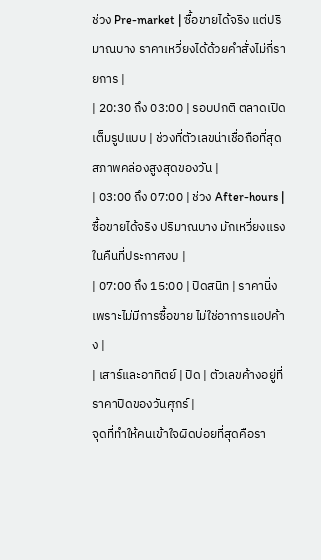ช่วง Pre-market | ซื้อขายได้จริง แต่ปริมาณบาง ราคาเหวี่ยงได้ด้วยคำสั่งไม่กี่รายการ |
| 20:30 ถึง 03:00 | รอบปกติ ตลาดเปิดเต็มรูปแบบ | ช่วงที่ตัวเลขน่าเชื่อถือที่สุด สภาพคล่องสูงสุดของวัน |
| 03:00 ถึง 07:00 | ช่วง After-hours | ซื้อขายได้จริง ปริมาณบาง มักเหวี่ยงแรงในคืนที่ประกาศงบ |
| 07:00 ถึง 15:00 | ปิดสนิท | ราคานิ่งเพราะไม่มีการซื้อขาย ไม่ใช่อาการแอปค้าง |
| เสาร์และอาทิตย์ | ปิด | ตัวเลขค้างอยู่ที่ราคาปิดของวันศุกร์ |
จุดที่ทำให้คนเข้าใจผิดบ่อยที่สุดคือรา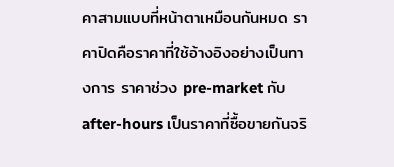คาสามแบบที่หน้าตาเหมือนกันหมด ราคาปิดคือราคาที่ใช้อ้างอิงอย่างเป็นทางการ ราคาช่วง pre-market กับ after-hours เป็นราคาที่ซื้อขายกันจริ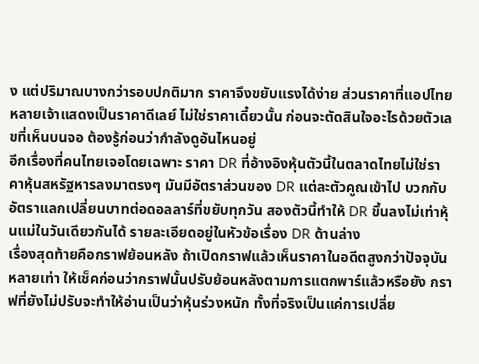ง แต่ปริมาณบางกว่ารอบปกติมาก ราคาจึงขยับแรงได้ง่าย ส่วนราคาที่แอปไทยหลายเจ้าแสดงเป็นราคาดีเลย์ ไม่ใช่ราคาเดี๋ยวนั้น ก่อนจะตัดสินใจอะไรด้วยตัวเลขที่เห็นบนจอ ต้องรู้ก่อนว่ากำลังดูอันไหนอยู่
อีกเรื่องที่คนไทยเจอโดยเฉพาะ ราคา DR ที่อ้างอิงหุ้นตัวนี้ในตลาดไทยไม่ใช่ราคาหุ้นสหรัฐหารลงมาตรงๆ มันมีอัตราส่วนของ DR แต่ละตัวคูณเข้าไป บวกกับอัตราแลกเปลี่ยนบาทต่อดอลลาร์ที่ขยับทุกวัน สองตัวนี้ทำให้ DR ขึ้นลงไม่เท่าหุ้นแม่ในวันเดียวกันได้ รายละเอียดอยู่ในหัวข้อเรื่อง DR ด้านล่าง
เรื่องสุดท้ายคือกราฟย้อนหลัง ถ้าเปิดกราฟแล้วเห็นราคาในอดีตสูงกว่าปัจจุบันหลายเท่า ให้เช็คก่อนว่ากราฟนั้นปรับย้อนหลังตามการแตกพาร์แล้วหรือยัง กราฟที่ยังไม่ปรับจะทำให้อ่านเป็นว่าหุ้นร่วงหนัก ทั้งที่จริงเป็นแค่การเปลี่ย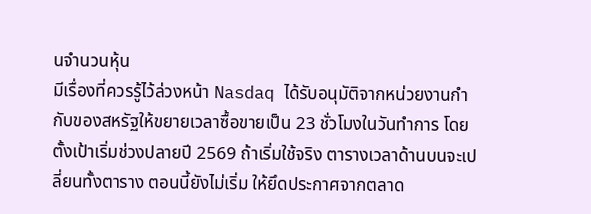นจำนวนหุ้น
มีเรื่องที่ควรรู้ไว้ล่วงหน้า Nasdaq ได้รับอนุมัติจากหน่วยงานกำกับของสหรัฐให้ขยายเวลาซื้อขายเป็น 23 ชั่วโมงในวันทำการ โดยตั้งเป้าเริ่มช่วงปลายปี 2569 ถ้าเริ่มใช้จริง ตารางเวลาด้านบนจะเปลี่ยนทั้งตาราง ตอนนี้ยังไม่เริ่ม ให้ยึดประกาศจากตลาด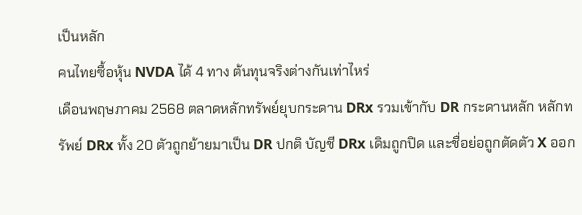เป็นหลัก
คนไทยซื้อหุ้น NVDA ได้ 4 ทาง ต้นทุนจริงต่างกันเท่าไหร่
เดือนพฤษภาคม 2568 ตลาดหลักทรัพย์ยุบกระดาน DRx รวมเข้ากับ DR กระดานหลัก หลักทรัพย์ DRx ทั้ง 20 ตัวถูกย้ายมาเป็น DR ปกติ บัญชี DRx เดิมถูกปิด และชื่อย่อถูกตัดตัว X ออก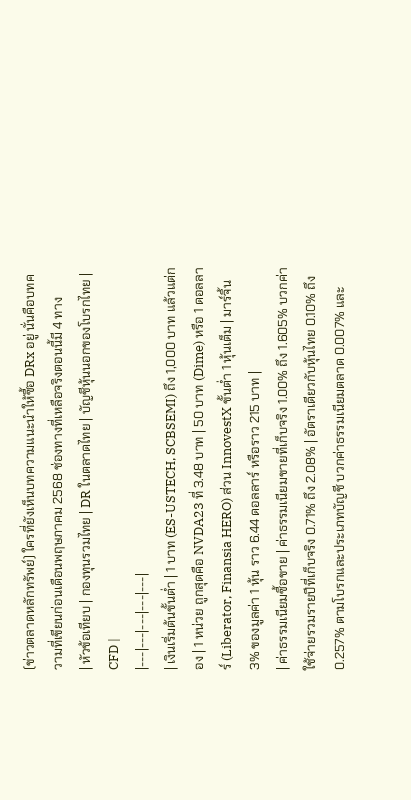(ข่าวตลาดหลักทรัพย์) ใครที่ยังเห็นบทความแนะนำให้ซื้อ DRx อยู่ นั่นคือบทความที่เขียนก่อนเดือนพฤษภาคม 2568 ช่องทางที่เหลือจริงตอนนี้มี 4 ทาง
| หัวข้อเทียบ | กองทุนรวมไทย | DR ในตลาดไทย | บัญชีหุ้นนอกของโบรกไทย | CFD |
|---|---|---|---|---|
| เงินเริ่มต้นขั้นต่ำ | 1 บาท (ES-USTECH, SCBSEMI) ถึง 1,000 บาท แล้วแต่กอง | 1 หน่วย ถูกสุดคือ NVDA23 ที่ 3.48 บาท | 50 บาท (Dime) หรือ 1 ดอลลาร์ (Liberator, Finansia HERO) ส่วน InnovestX ขั้นต่ำ 1 หุ้นเต็ม | มาร์จิ้น 3% ของมูลค่า 1 หุ้น ราว 6.44 ดอลลาร์ หรือราว 215 บาท |
| ค่าธรรมเนียมซื้อขาย | ค่าธรรมเนียมขายที่เก็บจริง 1.00% ถึง 1.605% บวกค่าใช้จ่ายรวมรายปีที่เก็บจริง 0.71% ถึง 2.08% | อัตราเดียวกับหุ้นไทย 0.10% ถึง 0.257% ตามโบรกและประเภทบัญชี บวกค่าธรรมเนียมตลาด 0.007% และ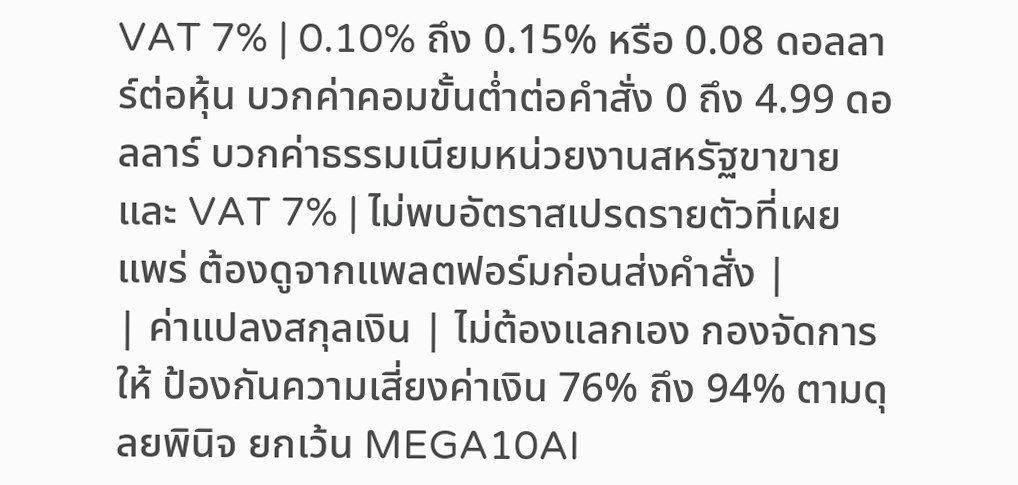VAT 7% | 0.10% ถึง 0.15% หรือ 0.08 ดอลลาร์ต่อหุ้น บวกค่าคอมขั้นต่ำต่อคำสั่ง 0 ถึง 4.99 ดอลลาร์ บวกค่าธรรมเนียมหน่วยงานสหรัฐขาขาย และ VAT 7% | ไม่พบอัตราสเปรดรายตัวที่เผยแพร่ ต้องดูจากแพลตฟอร์มก่อนส่งคำสั่ง |
| ค่าแปลงสกุลเงิน | ไม่ต้องแลกเอง กองจัดการให้ ป้องกันความเสี่ยงค่าเงิน 76% ถึง 94% ตามดุลยพินิจ ยกเว้น MEGA10AI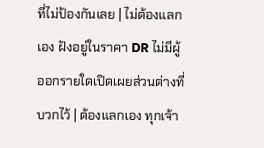ที่ไม่ป้องกันเลย | ไม่ต้องแลกเอง ฝังอยู่ในราคา DR ไม่มีผู้ออกรายใดเปิดเผยส่วนต่างที่บวกไว้ | ต้องแลกเอง ทุกเจ้า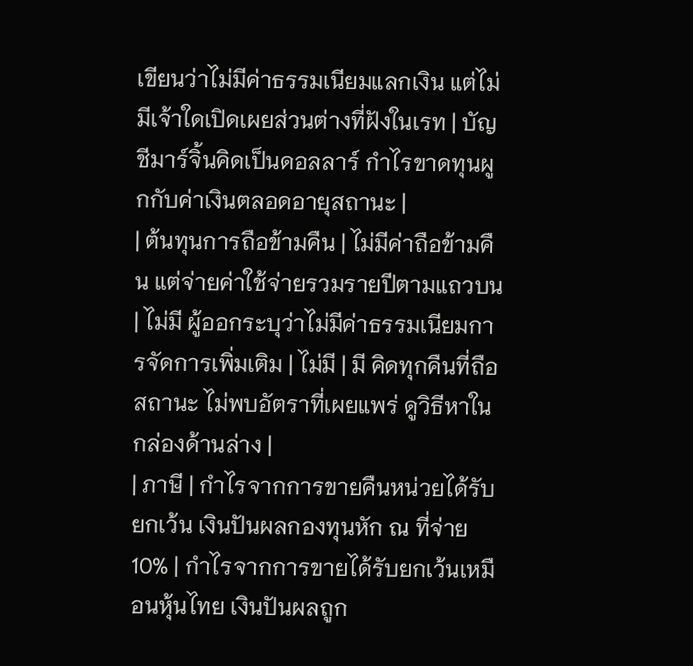เขียนว่าไม่มีค่าธรรมเนียมแลกเงิน แต่ไม่มีเจ้าใดเปิดเผยส่วนต่างที่ฝังในเรท | บัญชีมาร์จิ้นคิดเป็นดอลลาร์ กำไรขาดทุนผูกกับค่าเงินตลอดอายุสถานะ |
| ต้นทุนการถือข้ามคืน | ไม่มีค่าถือข้ามคืน แต่จ่ายค่าใช้จ่ายรวมรายปีตามแถวบน | ไม่มี ผู้ออกระบุว่าไม่มีค่าธรรมเนียมการจัดการเพิ่มเติม | ไม่มี | มี คิดทุกคืนที่ถือสถานะ ไม่พบอัตราที่เผยแพร่ ดูวิธีหาในกล่องด้านล่าง |
| ภาษี | กำไรจากการขายคืนหน่วยได้รับยกเว้น เงินปันผลกองทุนหัก ณ ที่จ่าย 10% | กำไรจากการขายได้รับยกเว้นเหมือนหุ้นไทย เงินปันผลถูก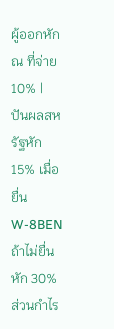ผู้ออกหัก ณ ที่จ่าย 10% | ปันผลสหรัฐหัก 15% เมื่อยื่น W-8BEN ถ้าไม่ยื่นหัก 30% ส่วนกำไร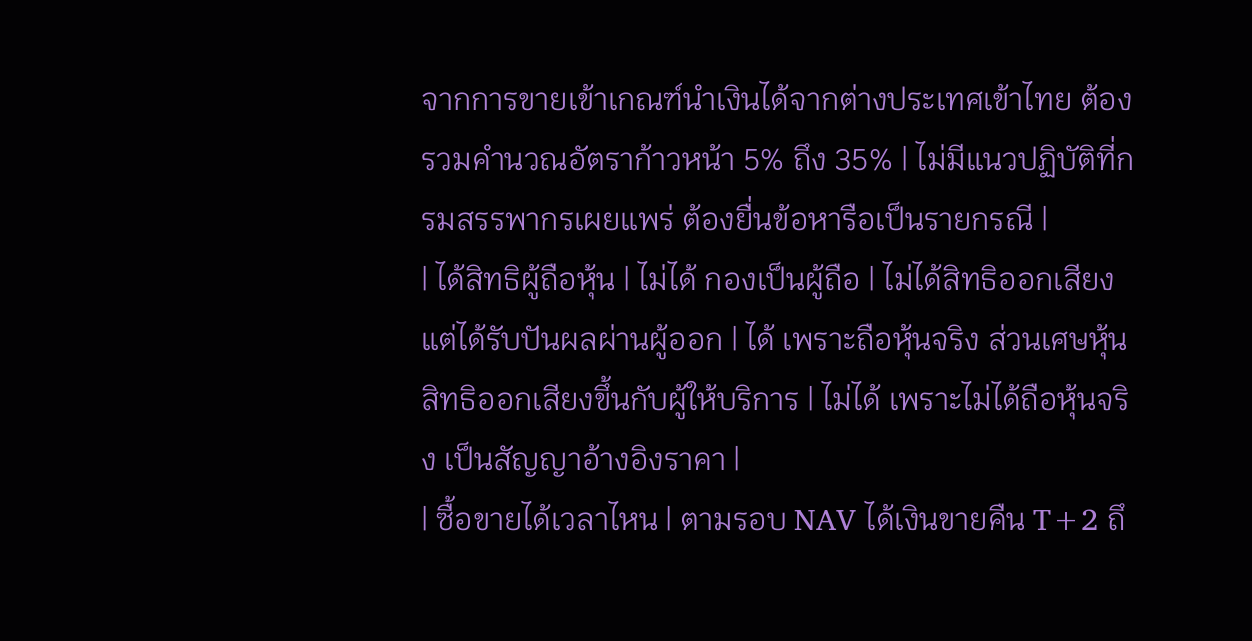จากการขายเข้าเกณฑ์นำเงินได้จากต่างประเทศเข้าไทย ต้องรวมคำนวณอัตราก้าวหน้า 5% ถึง 35% | ไม่มีแนวปฏิบัติที่กรมสรรพากรเผยแพร่ ต้องยื่นข้อหารือเป็นรายกรณี |
| ได้สิทธิผู้ถือหุ้น | ไม่ได้ กองเป็นผู้ถือ | ไม่ได้สิทธิออกเสียง แต่ได้รับปันผลผ่านผู้ออก | ได้ เพราะถือหุ้นจริง ส่วนเศษหุ้นสิทธิออกเสียงขึ้นกับผู้ให้บริการ | ไม่ได้ เพราะไม่ได้ถือหุ้นจริง เป็นสัญญาอ้างอิงราคา |
| ซื้อขายได้เวลาไหน | ตามรอบ NAV ได้เงินขายคืน T+2 ถึ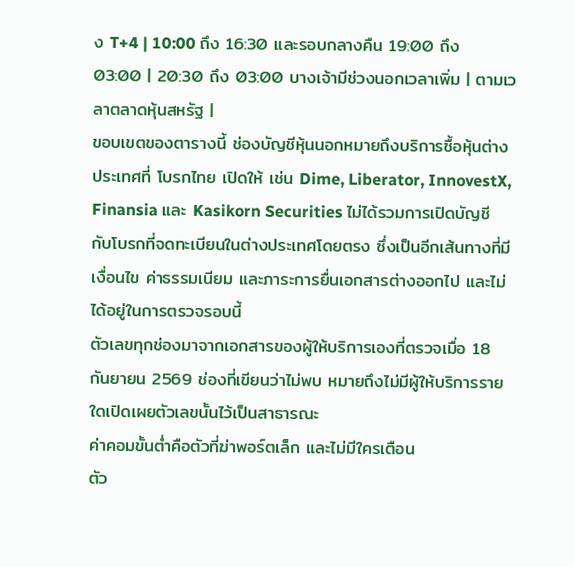ง T+4 | 10:00 ถึง 16:30 และรอบกลางคืน 19:00 ถึง 03:00 | 20:30 ถึง 03:00 บางเจ้ามีช่วงนอกเวลาเพิ่ม | ตามเวลาตลาดหุ้นสหรัฐ |
ขอบเขตของตารางนี้ ช่องบัญชีหุ้นนอกหมายถึงบริการซื้อหุ้นต่างประเทศที่ โบรกไทย เปิดให้ เช่น Dime, Liberator, InnovestX, Finansia และ Kasikorn Securities ไม่ได้รวมการเปิดบัญชีกับโบรกที่จดทะเบียนในต่างประเทศโดยตรง ซึ่งเป็นอีกเส้นทางที่มีเงื่อนไข ค่าธรรมเนียม และภาระการยื่นเอกสารต่างออกไป และไม่ได้อยู่ในการตรวจรอบนี้
ตัวเลขทุกช่องมาจากเอกสารของผู้ให้บริการเองที่ตรวจเมื่อ 18 กันยายน 2569 ช่องที่เขียนว่าไม่พบ หมายถึงไม่มีผู้ให้บริการรายใดเปิดเผยตัวเลขนั้นไว้เป็นสาธารณะ
ค่าคอมขั้นต่ำคือตัวที่ฆ่าพอร์ตเล็ก และไม่มีใครเตือน
ตัว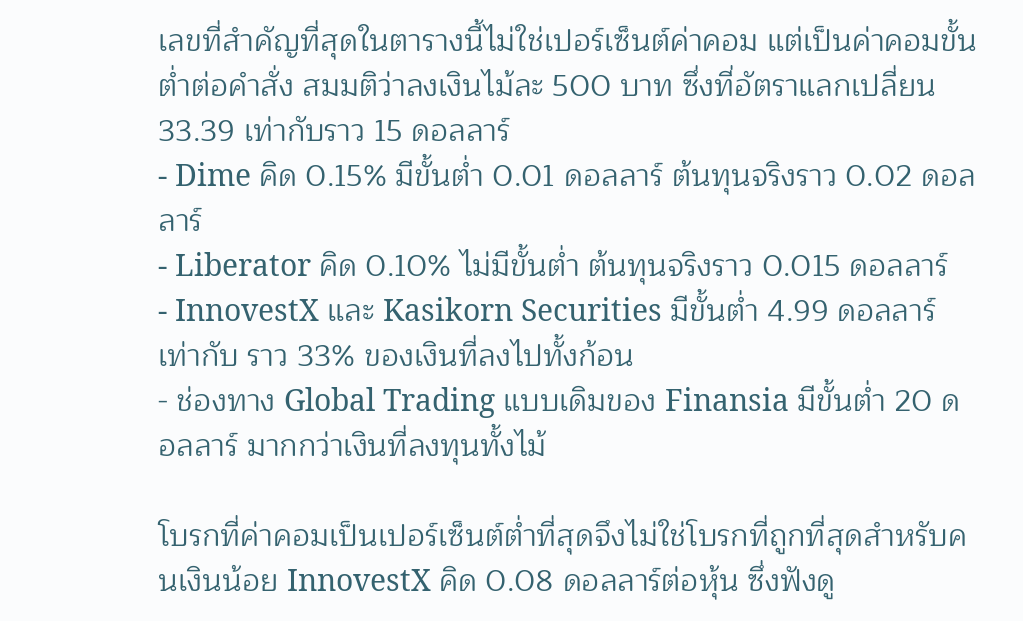เลขที่สำคัญที่สุดในตารางนี้ไม่ใช่เปอร์เซ็นต์ค่าคอม แต่เป็นค่าคอมขั้นต่ำต่อคำสั่ง สมมติว่าลงเงินไม้ละ 500 บาท ซึ่งที่อัตราแลกเปลี่ยน 33.39 เท่ากับราว 15 ดอลลาร์
- Dime คิด 0.15% มีขั้นต่ำ 0.01 ดอลลาร์ ต้นทุนจริงราว 0.02 ดอลลาร์
- Liberator คิด 0.10% ไม่มีขั้นต่ำ ต้นทุนจริงราว 0.015 ดอลลาร์
- InnovestX และ Kasikorn Securities มีขั้นต่ำ 4.99 ดอลลาร์ เท่ากับ ราว 33% ของเงินที่ลงไปทั้งก้อน
- ช่องทาง Global Trading แบบเดิมของ Finansia มีขั้นต่ำ 20 ดอลลาร์ มากกว่าเงินที่ลงทุนทั้งไม้

โบรกที่ค่าคอมเป็นเปอร์เซ็นต์ต่ำที่สุดจึงไม่ใช่โบรกที่ถูกที่สุดสำหรับคนเงินน้อย InnovestX คิด 0.08 ดอลลาร์ต่อหุ้น ซึ่งฟังดู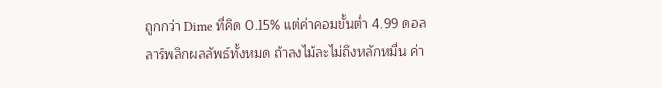ถูกกว่า Dime ที่คิด 0.15% แต่ค่าคอมขั้นต่ำ 4.99 ดอลลาร์พลิกผลลัพธ์ทั้งหมด ถ้าลงไม้ละไม่ถึงหลักหมื่น ค่า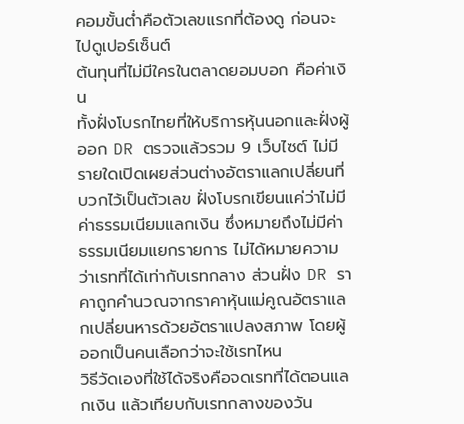คอมขั้นต่ำคือตัวเลขแรกที่ต้องดู ก่อนจะไปดูเปอร์เซ็นต์
ต้นทุนที่ไม่มีใครในตลาดยอมบอก คือค่าเงิน
ทั้งฝั่งโบรกไทยที่ให้บริการหุ้นนอกและฝั่งผู้ออก DR ตรวจแล้วรวม 9 เว็บไซต์ ไม่มีรายใดเปิดเผยส่วนต่างอัตราแลกเปลี่ยนที่บวกไว้เป็นตัวเลข ฝั่งโบรกเขียนแค่ว่าไม่มีค่าธรรมเนียมแลกเงิน ซึ่งหมายถึงไม่มีค่าธรรมเนียมแยกรายการ ไม่ได้หมายความว่าเรทที่ได้เท่ากับเรทกลาง ส่วนฝั่ง DR ราคาถูกคำนวณจากราคาหุ้นแม่คูณอัตราแลกเปลี่ยนหารด้วยอัตราแปลงสภาพ โดยผู้ออกเป็นคนเลือกว่าจะใช้เรทไหน
วิธีวัดเองที่ใช้ได้จริงคือจดเรทที่ได้ตอนแลกเงิน แล้วเทียบกับเรทกลางของวัน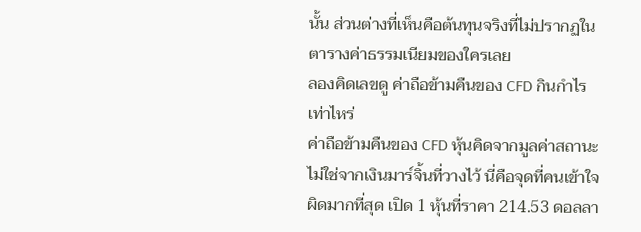นั้น ส่วนต่างที่เห็นคือต้นทุนจริงที่ไม่ปรากฏในตารางค่าธรรมเนียมของใครเลย
ลองคิดเลขดู ค่าถือข้ามคืนของ CFD กินกำไรเท่าไหร่
ค่าถือข้ามคืนของ CFD หุ้นคิดจากมูลค่าสถานะ ไม่ใช่จากเงินมาร์จิ้นที่วางไว้ นี่คือจุดที่คนเข้าใจผิดมากที่สุด เปิด 1 หุ้นที่ราคา 214.53 ดอลลา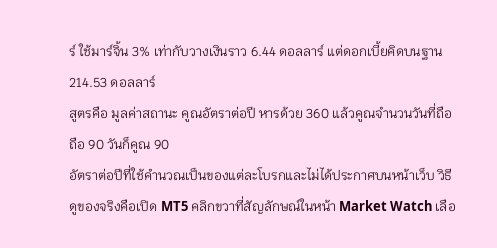ร์ ใช้มาร์จิ้น 3% เท่ากับวางเงินราว 6.44 ดอลลาร์ แต่ดอกเบี้ยคิดบนฐาน 214.53 ดอลลาร์
สูตรคือ มูลค่าสถานะ คูณอัตราต่อปี หารด้วย 360 แล้วคูณจำนวนวันที่ถือ ถือ 90 วันก็คูณ 90
อัตราต่อปีที่ใช้คำนวณเป็นของแต่ละโบรกและไม่ได้ประกาศบนหน้าเว็บ วิธีดูของจริงคือเปิด MT5 คลิกขวาที่สัญลักษณ์ในหน้า Market Watch เลือ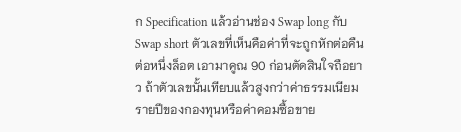ก Specification แล้วอ่านช่อง Swap long กับ Swap short ตัวเลขที่เห็นคือค่าที่จะถูกหักต่อคืนต่อหนึ่งล็อต เอามาคูณ 90 ก่อนตัดสินใจถือยาว ถ้าตัวเลขนั้นเทียบแล้วสูงกว่าค่าธรรมเนียมรายปีของกองทุนหรือค่าคอมซื้อขาย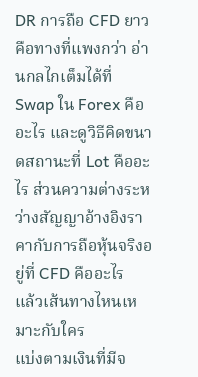DR การถือ CFD ยาวคือทางที่แพงกว่า อ่านกลไกเต็มได้ที่ Swap ใน Forex คืออะไร และดูวิธีคิดขนาดสถานะที่ Lot คืออะไร ส่วนความต่างระหว่างสัญญาอ้างอิงราคากับการถือหุ้นจริงอยู่ที่ CFD คืออะไร
แล้วเส้นทางไหนเหมาะกับใคร
แบ่งตามเงินที่มีจ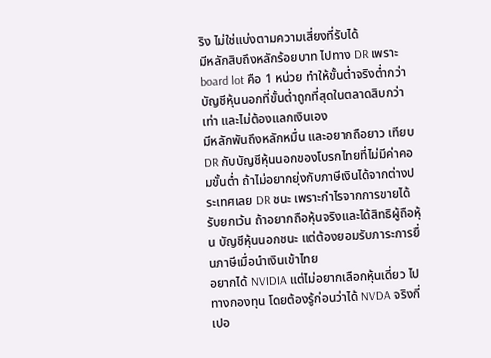ริง ไม่ใช่แบ่งตามความเสี่ยงที่รับได้
มีหลักสิบถึงหลักร้อยบาท ไปทาง DR เพราะ board lot คือ 1 หน่วย ทำให้ขั้นต่ำจริงต่ำกว่าบัญชีหุ้นนอกที่ขั้นต่ำถูกที่สุดในตลาดสิบกว่าเท่า และไม่ต้องแลกเงินเอง
มีหลักพันถึงหลักหมื่น และอยากถือยาว เทียบ DR กับบัญชีหุ้นนอกของโบรกไทยที่ไม่มีค่าคอมขั้นต่ำ ถ้าไม่อยากยุ่งกับภาษีเงินได้จากต่างประเทศเลย DR ชนะ เพราะกำไรจากการขายได้รับยกเว้น ถ้าอยากถือหุ้นจริงและได้สิทธิผู้ถือหุ้น บัญชีหุ้นนอกชนะ แต่ต้องยอมรับภาระการยื่นภาษีเมื่อนำเงินเข้าไทย
อยากได้ NVIDIA แต่ไม่อยากเลือกหุ้นเดี่ยว ไปทางกองทุน โดยต้องรู้ก่อนว่าได้ NVDA จริงกี่เปอ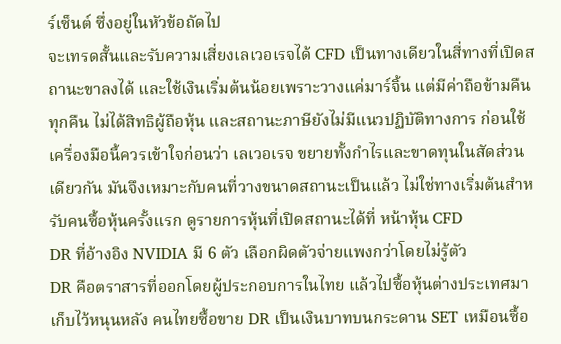ร์เซ็นต์ ซึ่งอยู่ในหัวข้อถัดไป
จะเทรดสั้นและรับความเสี่ยงเลเวอเรจได้ CFD เป็นทางเดียวในสี่ทางที่เปิดสถานะขาลงได้ และใช้เงินเริ่มต้นน้อยเพราะวางแค่มาร์จิ้น แต่มีค่าถือข้ามคืนทุกคืน ไม่ได้สิทธิผู้ถือหุ้น และสถานะภาษียังไม่มีแนวปฏิบัติทางการ ก่อนใช้เครื่องมือนี้ควรเข้าใจก่อนว่า เลเวอเรจ ขยายทั้งกำไรและขาดทุนในสัดส่วนเดียวกัน มันจึงเหมาะกับคนที่วางขนาดสถานะเป็นแล้ว ไม่ใช่ทางเริ่มต้นสำหรับคนซื้อหุ้นครั้งแรก ดูรายการหุ้นที่เปิดสถานะได้ที่ หน้าหุ้น CFD
DR ที่อ้างอิง NVIDIA มี 6 ตัว เลือกผิดตัวจ่ายแพงกว่าโดยไม่รู้ตัว
DR คือตราสารที่ออกโดยผู้ประกอบการในไทย แล้วไปซื้อหุ้นต่างประเทศมาเก็บไว้หนุนหลัง คนไทยซื้อขาย DR เป็นเงินบาทบนกระดาน SET เหมือนซื้อ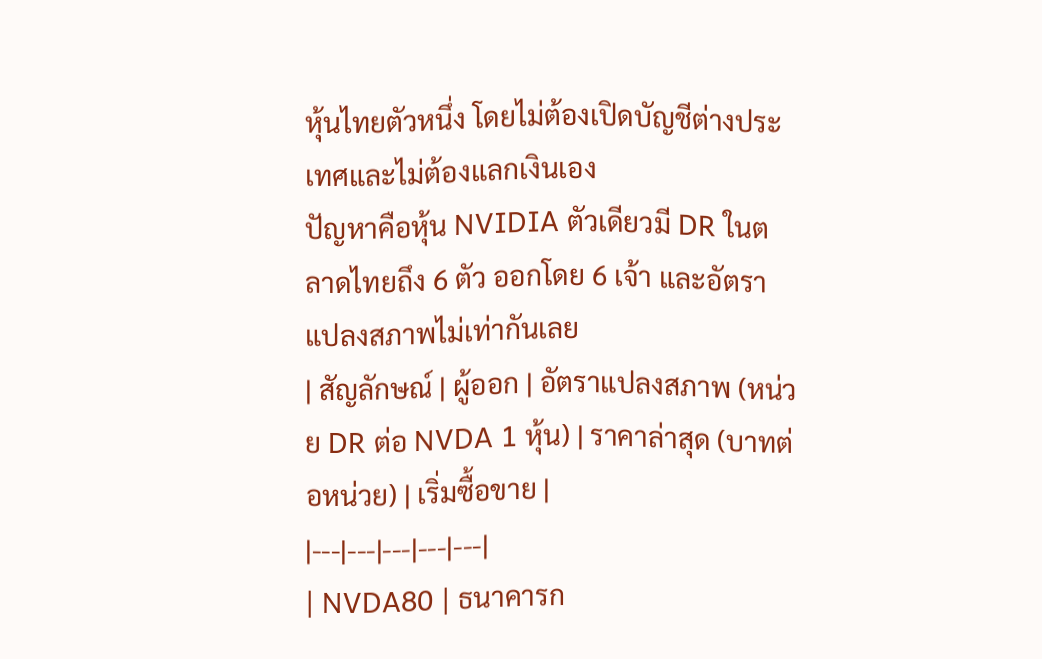หุ้นไทยตัวหนึ่ง โดยไม่ต้องเปิดบัญชีต่างประเทศและไม่ต้องแลกเงินเอง
ปัญหาคือหุ้น NVIDIA ตัวเดียวมี DR ในตลาดไทยถึง 6 ตัว ออกโดย 6 เจ้า และอัตราแปลงสภาพไม่เท่ากันเลย
| สัญลักษณ์ | ผู้ออก | อัตราแปลงสภาพ (หน่วย DR ต่อ NVDA 1 หุ้น) | ราคาล่าสุด (บาทต่อหน่วย) | เริ่มซื้อขาย |
|---|---|---|---|---|
| NVDA80 | ธนาคารก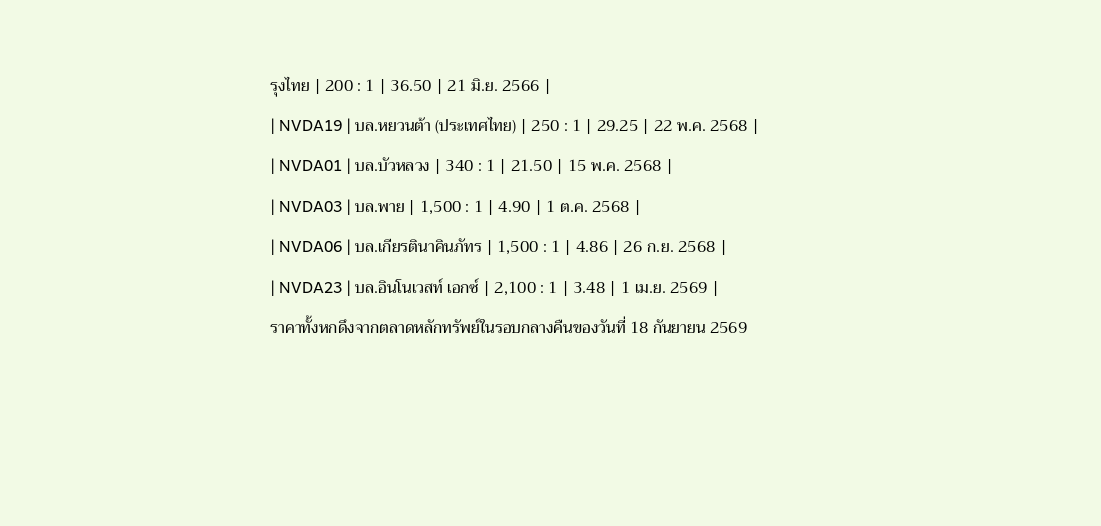รุงไทย | 200 : 1 | 36.50 | 21 มิ.ย. 2566 |
| NVDA19 | บล.หยวนต้า (ประเทศไทย) | 250 : 1 | 29.25 | 22 พ.ค. 2568 |
| NVDA01 | บล.บัวหลวง | 340 : 1 | 21.50 | 15 พ.ค. 2568 |
| NVDA03 | บล.พาย | 1,500 : 1 | 4.90 | 1 ต.ค. 2568 |
| NVDA06 | บล.เกียรตินาคินภัทร | 1,500 : 1 | 4.86 | 26 ก.ย. 2568 |
| NVDA23 | บล.อินโนเวสท์ เอกซ์ | 2,100 : 1 | 3.48 | 1 เม.ย. 2569 |
ราคาทั้งหกดึงจากตลาดหลักทรัพย์ในรอบกลางคืนของวันที่ 18 กันยายน 2569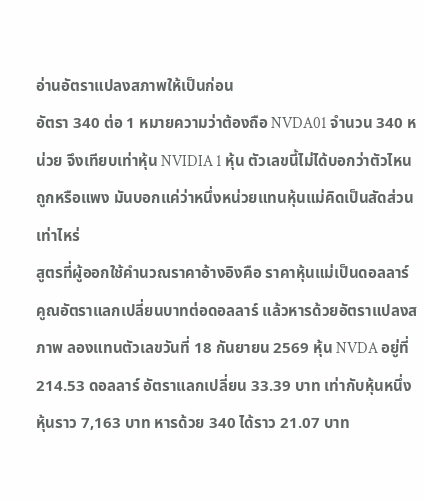อ่านอัตราแปลงสภาพให้เป็นก่อน
อัตรา 340 ต่อ 1 หมายความว่าต้องถือ NVDA01 จำนวน 340 หน่วย จึงเทียบเท่าหุ้น NVIDIA 1 หุ้น ตัวเลขนี้ไม่ได้บอกว่าตัวไหนถูกหรือแพง มันบอกแค่ว่าหนึ่งหน่วยแทนหุ้นแม่คิดเป็นสัดส่วนเท่าไหร่
สูตรที่ผู้ออกใช้คำนวณราคาอ้างอิงคือ ราคาหุ้นแม่เป็นดอลลาร์ คูณอัตราแลกเปลี่ยนบาทต่อดอลลาร์ แล้วหารด้วยอัตราแปลงสภาพ ลองแทนตัวเลขวันที่ 18 กันยายน 2569 หุ้น NVDA อยู่ที่ 214.53 ดอลลาร์ อัตราแลกเปลี่ยน 33.39 บาท เท่ากับหุ้นหนึ่งหุ้นราว 7,163 บาท หารด้วย 340 ได้ราว 21.07 บาท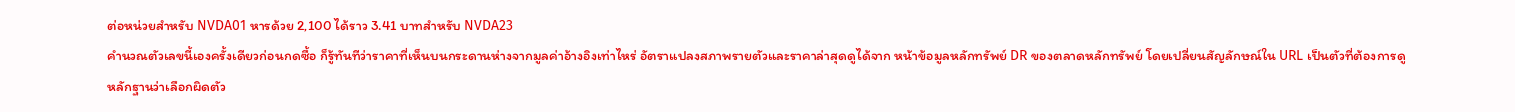ต่อหน่วยสำหรับ NVDA01 หารด้วย 2,100 ได้ราว 3.41 บาทสำหรับ NVDA23
คำนวณตัวเลขนี้เองครั้งเดียวก่อนกดซื้อ ก็รู้ทันทีว่าราคาที่เห็นบนกระดานห่างจากมูลค่าอ้างอิงเท่าไหร่ อัตราแปลงสภาพรายตัวและราคาล่าสุดดูได้จาก หน้าข้อมูลหลักทรัพย์ DR ของตลาดหลักทรัพย์ โดยเปลี่ยนสัญลักษณ์ใน URL เป็นตัวที่ต้องการดู
หลักฐานว่าเลือกผิดตัว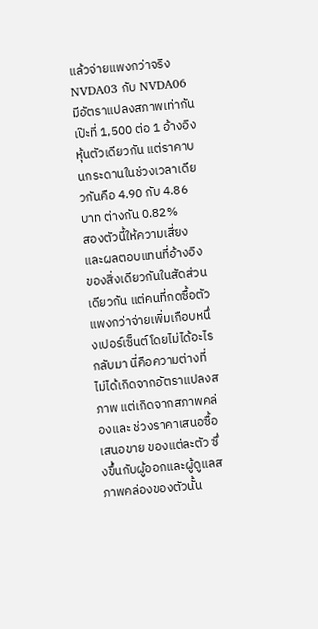แล้วจ่ายแพงกว่าจริง
NVDA03 กับ NVDA06 มีอัตราแปลงสภาพเท่ากันเป๊ะที่ 1,500 ต่อ 1 อ้างอิงหุ้นตัวเดียวกัน แต่ราคาบนกระดานในช่วงเวลาเดียวกันคือ 4.90 กับ 4.86 บาท ต่างกัน 0.82%
สองตัวนี้ให้ความเสี่ยงและผลตอบแทนที่อ้างอิงของสิ่งเดียวกันในสัดส่วนเดียวกัน แต่คนที่กดซื้อตัวแพงกว่าจ่ายเพิ่มเกือบหนึ่งเปอร์เซ็นต์โดยไม่ได้อะไรกลับมา นี่คือความต่างที่ไม่ได้เกิดจากอัตราแปลงสภาพ แต่เกิดจากสภาพคล่องและ ช่วงราคาเสนอซื้อเสนอขาย ของแต่ละตัว ซึ่งขึ้นกับผู้ออกและผู้ดูแลสภาพคล่องของตัวนั้น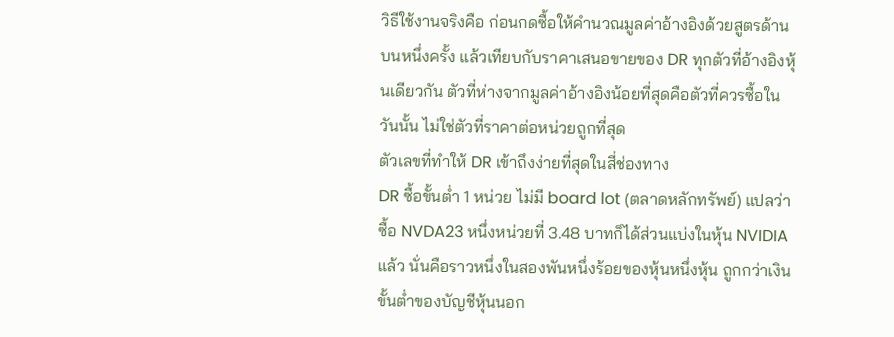วิธีใช้งานจริงคือ ก่อนกดซื้อให้คำนวณมูลค่าอ้างอิงด้วยสูตรด้านบนหนึ่งครั้ง แล้วเทียบกับราคาเสนอขายของ DR ทุกตัวที่อ้างอิงหุ้นเดียวกัน ตัวที่ห่างจากมูลค่าอ้างอิงน้อยที่สุดคือตัวที่ควรซื้อในวันนั้น ไม่ใช่ตัวที่ราคาต่อหน่วยถูกที่สุด
ตัวเลขที่ทำให้ DR เข้าถึงง่ายที่สุดในสี่ช่องทาง
DR ซื้อขั้นต่ำ 1 หน่วย ไม่มี board lot (ตลาดหลักทรัพย์) แปลว่าซื้อ NVDA23 หนึ่งหน่วยที่ 3.48 บาทก็ได้ส่วนแบ่งในหุ้น NVIDIA แล้ว นั่นคือราวหนึ่งในสองพันหนึ่งร้อยของหุ้นหนึ่งหุ้น ถูกกว่าเงินขั้นต่ำของบัญชีหุ้นนอก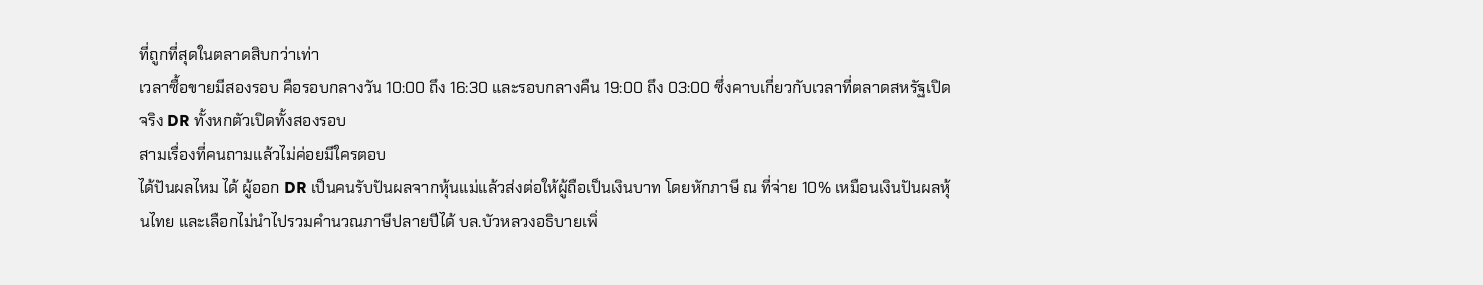ที่ถูกที่สุดในตลาดสิบกว่าเท่า
เวลาซื้อขายมีสองรอบ คือรอบกลางวัน 10:00 ถึง 16:30 และรอบกลางคืน 19:00 ถึง 03:00 ซึ่งคาบเกี่ยวกับเวลาที่ตลาดสหรัฐเปิดจริง DR ทั้งหกตัวเปิดทั้งสองรอบ
สามเรื่องที่คนถามแล้วไม่ค่อยมีใครตอบ
ได้ปันผลไหม ได้ ผู้ออก DR เป็นคนรับปันผลจากหุ้นแม่แล้วส่งต่อให้ผู้ถือเป็นเงินบาท โดยหักภาษี ณ ที่จ่าย 10% เหมือนเงินปันผลหุ้นไทย และเลือกไม่นำไปรวมคำนวณภาษีปลายปีได้ บล.บัวหลวงอธิบายเพิ่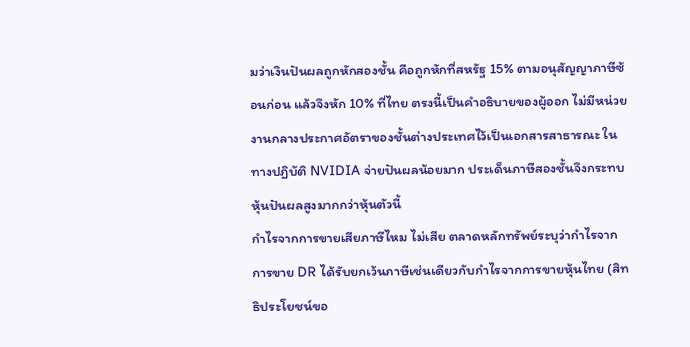มว่าเงินปันผลถูกหักสองชั้น คือถูกหักที่สหรัฐ 15% ตามอนุสัญญาภาษีซ้อนก่อน แล้วจึงหัก 10% ที่ไทย ตรงนี้เป็นคำอธิบายของผู้ออก ไม่มีหน่วยงานกลางประกาศอัตราของชั้นต่างประเทศไว้เป็นเอกสารสาธารณะ ในทางปฏิบัติ NVIDIA จ่ายปันผลน้อยมาก ประเด็นภาษีสองชั้นจึงกระทบหุ้นปันผลสูงมากกว่าหุ้นตัวนี้
กำไรจากการขายเสียภาษีไหม ไม่เสีย ตลาดหลักทรัพย์ระบุว่ากำไรจากการขาย DR ได้รับยกเว้นภาษีเช่นเดียวกับกำไรจากการขายหุ้นไทย (สิทธิประโยชน์ขอ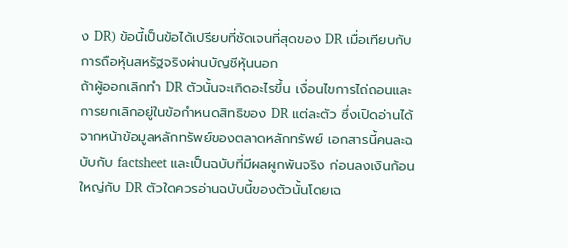ง DR) ข้อนี้เป็นข้อได้เปรียบที่ชัดเจนที่สุดของ DR เมื่อเทียบกับการถือหุ้นสหรัฐจริงผ่านบัญชีหุ้นนอก
ถ้าผู้ออกเลิกทำ DR ตัวนั้นจะเกิดอะไรขึ้น เงื่อนไขการไถ่ถอนและการยกเลิกอยู่ในข้อกำหนดสิทธิของ DR แต่ละตัว ซึ่งเปิดอ่านได้จากหน้าข้อมูลหลักทรัพย์ของตลาดหลักทรัพย์ เอกสารนี้คนละฉบับกับ factsheet และเป็นฉบับที่มีผลผูกพันจริง ก่อนลงเงินก้อนใหญ่กับ DR ตัวใดควรอ่านฉบับนี้ของตัวนั้นโดยเฉ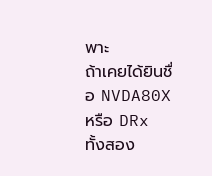พาะ
ถ้าเคยได้ยินชื่อ NVDA80X หรือ DRx
ทั้งสอง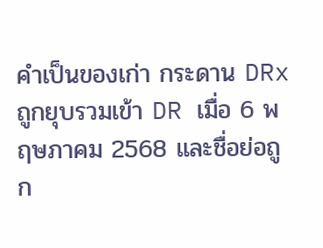คำเป็นของเก่า กระดาน DRx ถูกยุบรวมเข้า DR เมื่อ 6 พฤษภาคม 2568 และชื่อย่อถูก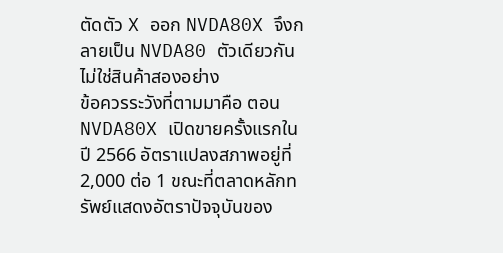ตัดตัว X ออก NVDA80X จึงกลายเป็น NVDA80 ตัวเดียวกัน ไม่ใช่สินค้าสองอย่าง
ข้อควรระวังที่ตามมาคือ ตอน NVDA80X เปิดขายครั้งแรกในปี 2566 อัตราแปลงสภาพอยู่ที่ 2,000 ต่อ 1 ขณะที่ตลาดหลักทรัพย์แสดงอัตราปัจจุบันของ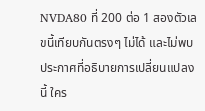NVDA80 ที่ 200 ต่อ 1 สองตัวเลขนี้เทียบกันตรงๆ ไม่ได้ และไม่พบประกาศที่อธิบายการเปลี่ยนแปลงนี้ ใคร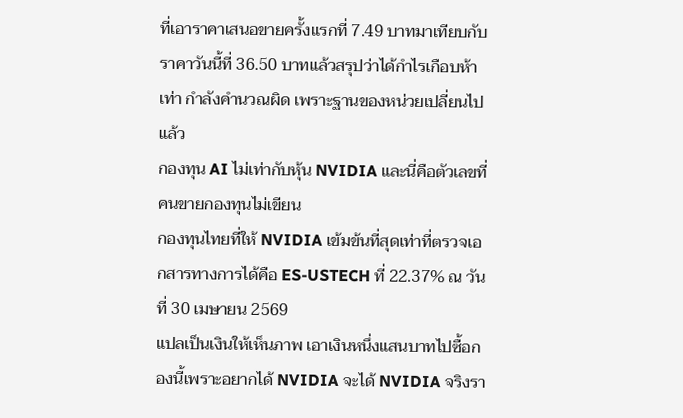ที่เอาราคาเสนอขายครั้งแรกที่ 7.49 บาทมาเทียบกับราคาวันนี้ที่ 36.50 บาทแล้วสรุปว่าได้กำไรเกือบห้าเท่า กำลังคำนวณผิด เพราะฐานของหน่วยเปลี่ยนไปแล้ว
กองทุน AI ไม่เท่ากับหุ้น NVIDIA และนี่คือตัวเลขที่คนขายกองทุนไม่เขียน
กองทุนไทยที่ให้ NVIDIA เข้มข้นที่สุดเท่าที่ตรวจเอกสารทางการได้คือ ES-USTECH ที่ 22.37% ณ วันที่ 30 เมษายน 2569
แปลเป็นเงินให้เห็นภาพ เอาเงินหนึ่งแสนบาทไปซื้อกองนี้เพราะอยากได้ NVIDIA จะได้ NVIDIA จริงรา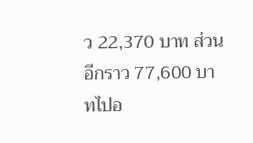ว 22,370 บาท ส่วนอีกราว 77,600 บาทไปอ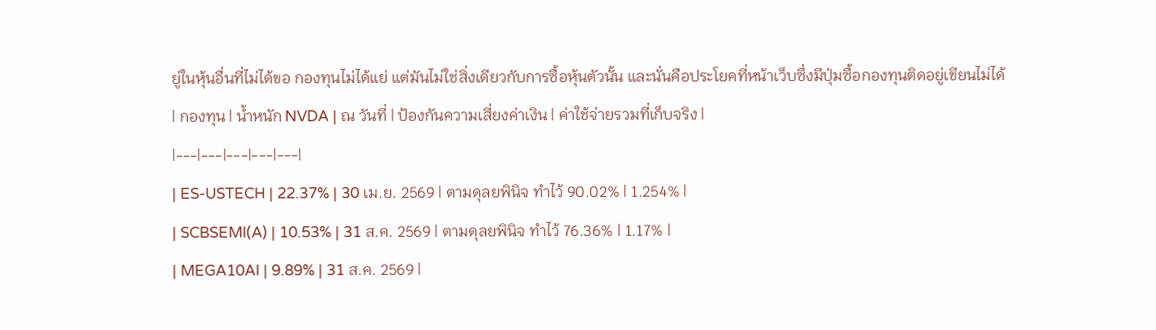ยู่ในหุ้นอื่นที่ไม่ได้ขอ กองทุนไม่ได้แย่ แต่มันไม่ใช่สิ่งเดียวกับการซื้อหุ้นตัวนั้น และนั่นคือประโยคที่หน้าเว็บซึ่งมีปุ่มซื้อกองทุนติดอยู่เขียนไม่ได้
| กองทุน | น้ำหนัก NVDA | ณ วันที่ | ป้องกันความเสี่ยงค่าเงิน | ค่าใช้จ่ายรวมที่เก็บจริง |
|---|---|---|---|---|
| ES-USTECH | 22.37% | 30 เม.ย. 2569 | ตามดุลยพินิจ ทำไว้ 90.02% | 1.254% |
| SCBSEMI(A) | 10.53% | 31 ส.ค. 2569 | ตามดุลยพินิจ ทำไว้ 76.36% | 1.17% |
| MEGA10AI | 9.89% | 31 ส.ค. 2569 |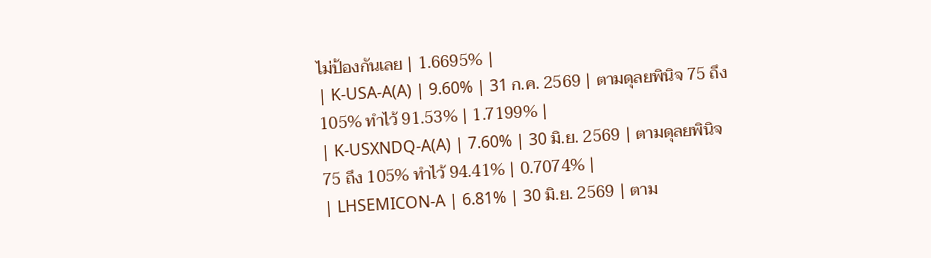ไม่ป้องกันเลย | 1.6695% |
| K-USA-A(A) | 9.60% | 31 ก.ค. 2569 | ตามดุลยพินิจ 75 ถึง 105% ทำไว้ 91.53% | 1.7199% |
| K-USXNDQ-A(A) | 7.60% | 30 มิ.ย. 2569 | ตามดุลยพินิจ 75 ถึง 105% ทำไว้ 94.41% | 0.7074% |
| LHSEMICON-A | 6.81% | 30 มิ.ย. 2569 | ตาม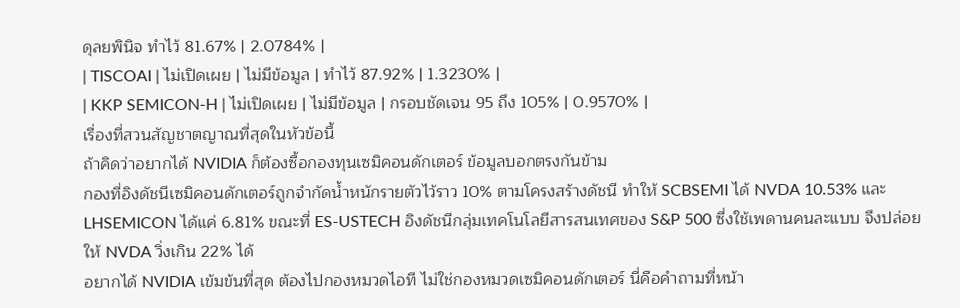ดุลยพินิจ ทำไว้ 81.67% | 2.0784% |
| TISCOAI | ไม่เปิดเผย | ไม่มีข้อมูล | ทำไว้ 87.92% | 1.3230% |
| KKP SEMICON-H | ไม่เปิดเผย | ไม่มีข้อมูล | กรอบชัดเจน 95 ถึง 105% | 0.9570% |
เรื่องที่สวนสัญชาตญาณที่สุดในหัวข้อนี้
ถ้าคิดว่าอยากได้ NVIDIA ก็ต้องซื้อกองทุนเซมิคอนดักเตอร์ ข้อมูลบอกตรงกันข้าม
กองที่อิงดัชนีเซมิคอนดักเตอร์ถูกจำกัดน้ำหนักรายตัวไว้ราว 10% ตามโครงสร้างดัชนี ทำให้ SCBSEMI ได้ NVDA 10.53% และ LHSEMICON ได้แค่ 6.81% ขณะที่ ES-USTECH อิงดัชนีกลุ่มเทคโนโลยีสารสนเทศของ S&P 500 ซึ่งใช้เพดานคนละแบบ จึงปล่อยให้ NVDA วิ่งเกิน 22% ได้
อยากได้ NVIDIA เข้มข้นที่สุด ต้องไปกองหมวดไอที ไม่ใช่กองหมวดเซมิคอนดักเตอร์ นี่คือคำถามที่หน้า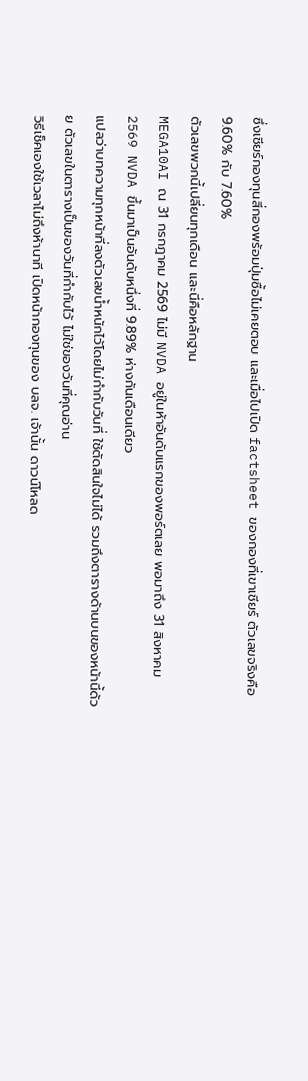ซึ่งเชียร์กองทุนสี่กองพร้อมปุ่มซื้อไม่เคยตอบ และเมื่อไปเปิด factsheet ของกองที่เขาเชียร์ ตัวเลขจริงคือ 9.60% กับ 7.60%
ตัวเลขพวกนี้เปลี่ยนทุกเดือน และนี่คือหลักฐาน
MEGA10AI ณ 31 กรกฎาคม 2569 ไม่มี NVDA อยู่ในห้าอันดับแรกของพอร์ตเลย พอมาถึง 31 สิงหาคม 2569 NVDA ขึ้นมาเป็นอันดับหนึ่งที่ 9.89% ห่างกันเดือนเดียว
แปลว่าบทความทุกหน้าที่ลงตัวเลขน้ำหนักไว้โดยไม่กำกับวันที่ ใช้ตัดสินใจไม่ได้ รวมถึงตารางด้านบนของหน้านี้ด้วย ตัวเลขในตารางเป็นของวันที่กำกับไว้ ไม่ใช่ของวันที่คุณอ่าน
วิธีเช็คเองใช้เวลาไม่ถึงห้านาที เปิดหน้ากองทุนของ บลจ. เจ้านั้น ดาวน์โหลด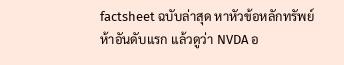factsheet ฉบับล่าสุด หาหัวข้อหลักทรัพย์ห้าอันดับแรก แล้วดูว่า NVDA อ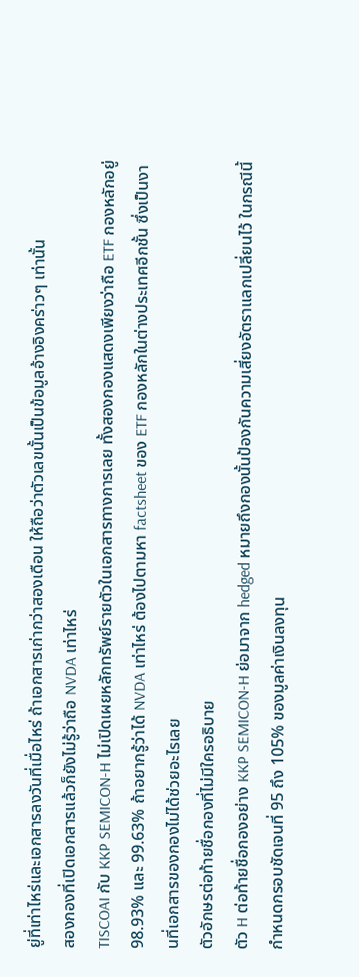ยู่ที่เท่าไหร่และเอกสารลงวันที่เมื่อไหร่ ถ้าเอกสารเก่ากว่าสองเดือน ให้ถือว่าตัวเลขนั้นเป็นข้อมูลอ้างอิงคร่าวๆ เท่านั้น
สองกองที่เปิดเอกสารแล้วก็ยังไม่รู้ว่าถือ NVDA เท่าไหร่
TISCOAI กับ KKP SEMICON-H ไม่เปิดเผยหลักทรัพย์รายตัวในเอกสารทางการเลย ทั้งสองกองแสดงเพียงว่าถือ ETF กองหลักอยู่ 98.93% และ 99.63% ถ้าอยากรู้ว่าได้ NVDA เท่าไหร่ ต้องไปตามหา factsheet ของ ETF กองหลักในต่างประเทศอีกชั้น ซึ่งเป็นงานที่เอกสารของกองไม่ได้ช่วยอะไรเลย
ตัวอักษรต่อท้ายชื่อกองที่ไม่มีใครอธิบาย
ตัว H ต่อท้ายชื่อกองอย่าง KKP SEMICON-H ย่อมาจาก hedged หมายถึงกองนั้นป้องกันความเสี่ยงอัตราแลกเปลี่ยนไว้ ในกรณีนี้กำหนดกรอบชัดเจนที่ 95 ถึง 105% ของมูลค่าเงินลงทุน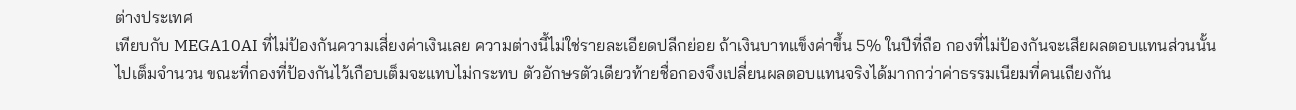ต่างประเทศ
เทียบกับ MEGA10AI ที่ไม่ป้องกันความเสี่ยงค่าเงินเลย ความต่างนี้ไม่ใช่รายละเอียดปลีกย่อย ถ้าเงินบาทแข็งค่าขึ้น 5% ในปีที่ถือ กองที่ไม่ป้องกันจะเสียผลตอบแทนส่วนนั้นไปเต็มจำนวน ขณะที่กองที่ป้องกันไว้เกือบเต็มจะแทบไม่กระทบ ตัวอักษรตัวเดียวท้ายชื่อกองจึงเปลี่ยนผลตอบแทนจริงได้มากกว่าค่าธรรมเนียมที่คนเถียงกัน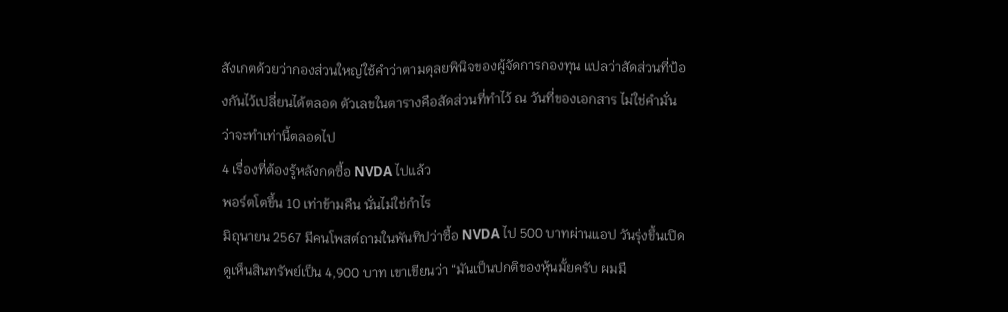สังเกตด้วยว่ากองส่วนใหญ่ใช้คำว่าตามดุลยพินิจของผู้จัดการกองทุน แปลว่าสัดส่วนที่ป้องกันไว้เปลี่ยนได้ตลอด ตัวเลขในตารางคือสัดส่วนที่ทำไว้ ณ วันที่ของเอกสาร ไม่ใช่คำมั่นว่าจะทำเท่านี้ตลอดไป
4 เรื่องที่ต้องรู้หลังกดซื้อ NVDA ไปแล้ว
พอร์ตโตขึ้น 10 เท่าข้ามคืน นั่นไม่ใช่กำไร
มิถุนายน 2567 มีคนโพสต์ถามในพันทิปว่าซื้อ NVDA ไป 500 บาทผ่านแอป วันรุ่งขึ้นเปิดดูเห็นสินทรัพย์เป็น 4,900 บาท เขาเขียนว่า “มันเป็นปกติของหุ้นมั้ยครับ ผมมื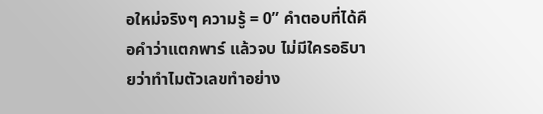อใหม่จริงๆ ความรู้ = 0” คำตอบที่ได้คือคำว่าแตกพาร์ แล้วจบ ไม่มีใครอธิบายว่าทำไมตัวเลขทำอย่าง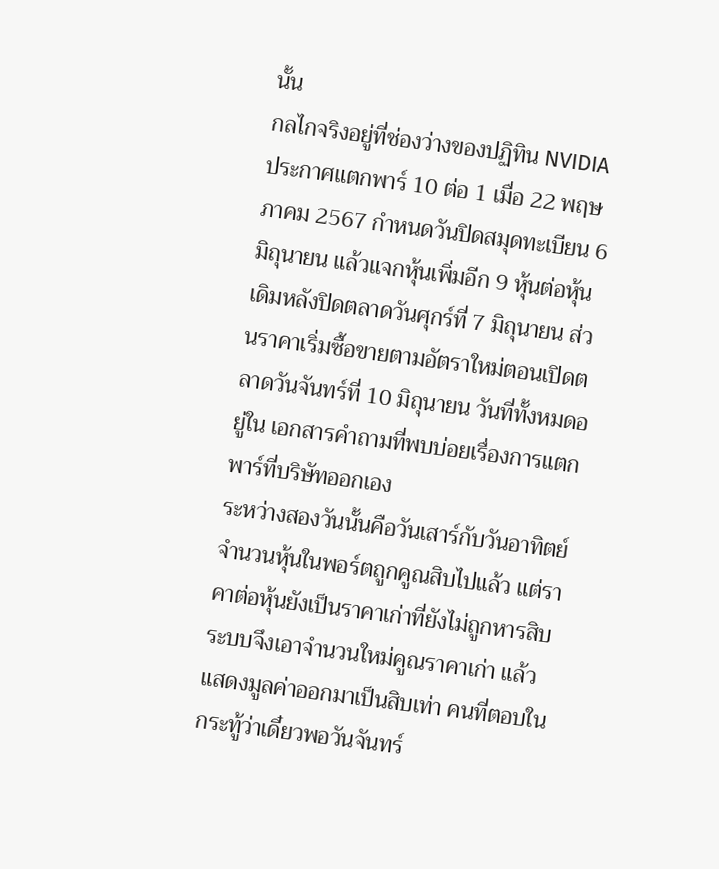นั้น
กลไกจริงอยู่ที่ช่องว่างของปฏิทิน NVIDIA ประกาศแตกพาร์ 10 ต่อ 1 เมื่อ 22 พฤษภาคม 2567 กำหนดวันปิดสมุดทะเบียน 6 มิถุนายน แล้วแจกหุ้นเพิ่มอีก 9 หุ้นต่อหุ้นเดิมหลังปิดตลาดวันศุกร์ที่ 7 มิถุนายน ส่วนราคาเริ่มซื้อขายตามอัตราใหม่ตอนเปิดตลาดวันจันทร์ที่ 10 มิถุนายน วันที่ทั้งหมดอยู่ใน เอกสารคำถามที่พบบ่อยเรื่องการแตกพาร์ที่บริษัทออกเอง
ระหว่างสองวันนั้นคือวันเสาร์กับวันอาทิตย์ จำนวนหุ้นในพอร์ตถูกคูณสิบไปแล้ว แต่ราคาต่อหุ้นยังเป็นราคาเก่าที่ยังไม่ถูกหารสิบ ระบบจึงเอาจำนวนใหม่คูณราคาเก่า แล้วแสดงมูลค่าออกมาเป็นสิบเท่า คนที่ตอบในกระทู้ว่าเดี๋ยวพอวันจันทร์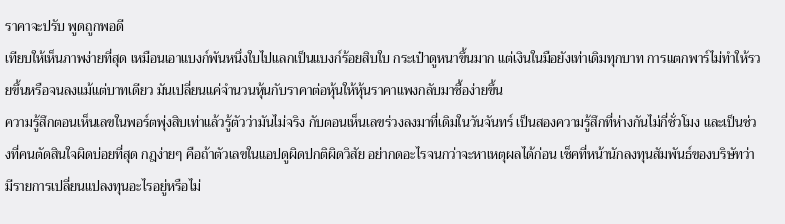ราคาจะปรับ พูดถูกพอดี
เทียบให้เห็นภาพง่ายที่สุด เหมือนเอาแบงก์พันหนึ่งใบไปแลกเป็นแบงก์ร้อยสิบใบ กระเป๋าดูหนาขึ้นมาก แต่เงินในมือยังเท่าเดิมทุกบาท การแตกพาร์ไม่ทำให้รวยขึ้นหรือจนลงแม้แต่บาทเดียว มันเปลี่ยนแค่จำนวนหุ้นกับราคาต่อหุ้นให้หุ้นราคาแพงกลับมาซื้อง่ายขึ้น
ความรู้สึกตอนเห็นเลขในพอร์ตพุ่งสิบเท่าแล้วรู้ตัวว่ามันไม่จริง กับตอนเห็นเลขร่วงลงมาที่เดิมในวันจันทร์ เป็นสองความรู้สึกที่ห่างกันไม่กี่ชั่วโมง และเป็นช่วงที่คนตัดสินใจผิดบ่อยที่สุด กฎง่ายๆ คือถ้าตัวเลขในแอปดูผิดปกติผิดวิสัย อย่ากดอะไรจนกว่าจะหาเหตุผลได้ก่อน เช็คที่หน้านักลงทุนสัมพันธ์ของบริษัทว่ามีรายการเปลี่ยนแปลงทุนอะไรอยู่หรือไม่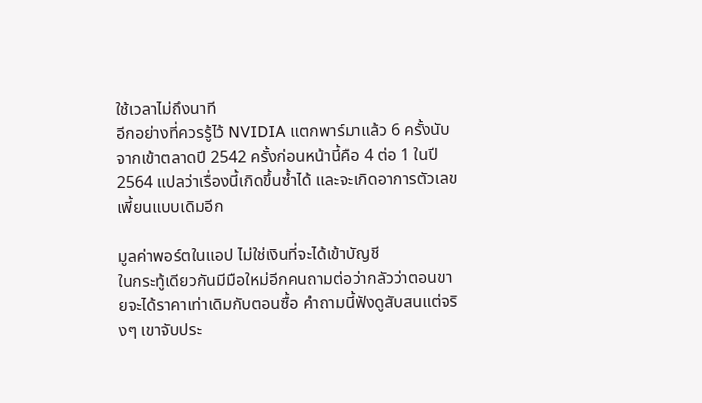ใช้เวลาไม่ถึงนาที
อีกอย่างที่ควรรู้ไว้ NVIDIA แตกพาร์มาแล้ว 6 ครั้งนับจากเข้าตลาดปี 2542 ครั้งก่อนหน้านี้คือ 4 ต่อ 1 ในปี 2564 แปลว่าเรื่องนี้เกิดขึ้นซ้ำได้ และจะเกิดอาการตัวเลขเพี้ยนแบบเดิมอีก

มูลค่าพอร์ตในแอป ไม่ใช่เงินที่จะได้เข้าบัญชี
ในกระทู้เดียวกันมีมือใหม่อีกคนถามต่อว่ากลัวว่าตอนขายจะได้ราคาเท่าเดิมกับตอนซื้อ คำถามนี้ฟังดูสับสนแต่จริงๆ เขาจับประ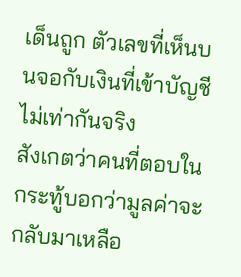เด็นถูก ตัวเลขที่เห็นบนจอกับเงินที่เข้าบัญชีไม่เท่ากันจริง
สังเกตว่าคนที่ตอบในกระทู้บอกว่ามูลค่าจะกลับมาเหลือ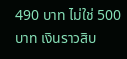490 บาท ไม่ใช่ 500 บาท เงินราวสิบ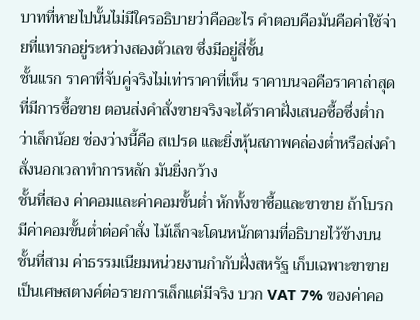บาทที่หายไปนั้นไม่มีใครอธิบายว่าคืออะไร คำตอบคือมันคือค่าใช้จ่ายที่แทรกอยู่ระหว่างสองตัวเลข ซึ่งมีอยู่สี่ชั้น
ชั้นแรก ราคาที่จับคู่จริงไม่เท่าราคาที่เห็น ราคาบนจอคือราคาล่าสุดที่มีการซื้อขาย ตอนส่งคำสั่งขายจริงจะได้ราคาฝั่งเสนอซื้อซึ่งต่ำกว่าเล็กน้อย ช่องว่างนี้คือ สเปรด และยิ่งหุ้นสภาพคล่องต่ำหรือส่งคำสั่งนอกเวลาทำการหลัก มันยิ่งกว้าง
ชั้นที่สอง ค่าคอมและค่าคอมขั้นต่ำ หักทั้งขาซื้อและขาขาย ถ้าโบรกมีค่าคอมขั้นต่ำต่อคำสั่ง ไม้เล็กจะโดนหนักตามที่อธิบายไว้ข้างบน
ชั้นที่สาม ค่าธรรมเนียมหน่วยงานกำกับฝั่งสหรัฐ เก็บเฉพาะขาขาย เป็นเศษสตางค์ต่อรายการเล็กแต่มีจริง บวก VAT 7% ของค่าคอ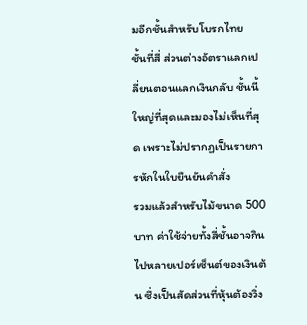มอีกชั้นสำหรับโบรกไทย
ชั้นที่สี่ ส่วนต่างอัตราแลกเปลี่ยนตอนแลกเงินกลับ ชั้นนี้ใหญ่ที่สุดและมองไม่เห็นที่สุด เพราะไม่ปรากฏเป็นรายการหักในใบยืนยันคำสั่ง
รวมแล้วสำหรับไม้ขนาด 500 บาท ค่าใช้จ่ายทั้งสี่ชั้นอาจกินไปหลายเปอร์เซ็นต์ของเงินต้น ซึ่งเป็นสัดส่วนที่หุ้นต้องวิ่ง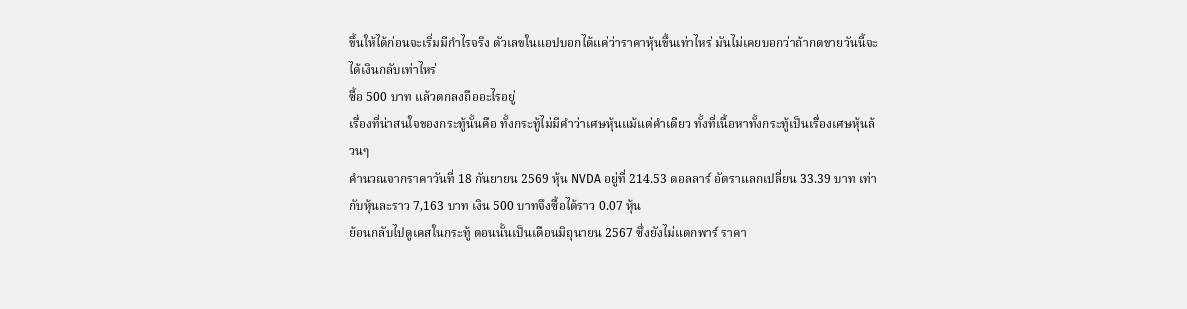ขึ้นให้ได้ก่อนจะเริ่มมีกำไรจริง ตัวเลขในแอปบอกได้แค่ว่าราคาหุ้นขึ้นเท่าไหร่ มันไม่เคยบอกว่าถ้ากดขายวันนี้จะได้เงินกลับเท่าไหร่
ซื้อ 500 บาท แล้วตกลงถืออะไรอยู่
เรื่องที่น่าสนใจของกระทู้นั้นคือ ทั้งกระทู้ไม่มีคำว่าเศษหุ้นแม้แต่คำเดียว ทั้งที่เนื้อหาทั้งกระทู้เป็นเรื่องเศษหุ้นล้วนๆ
คำนวณจากราคาวันที่ 18 กันยายน 2569 หุ้น NVDA อยู่ที่ 214.53 ดอลลาร์ อัตราแลกเปลี่ยน 33.39 บาท เท่ากับหุ้นละราว 7,163 บาท เงิน 500 บาทจึงซื้อได้ราว 0.07 หุ้น
ย้อนกลับไปดูเคสในกระทู้ ตอนนั้นเป็นเดือนมิถุนายน 2567 ซึ่งยังไม่แตกพาร์ ราคา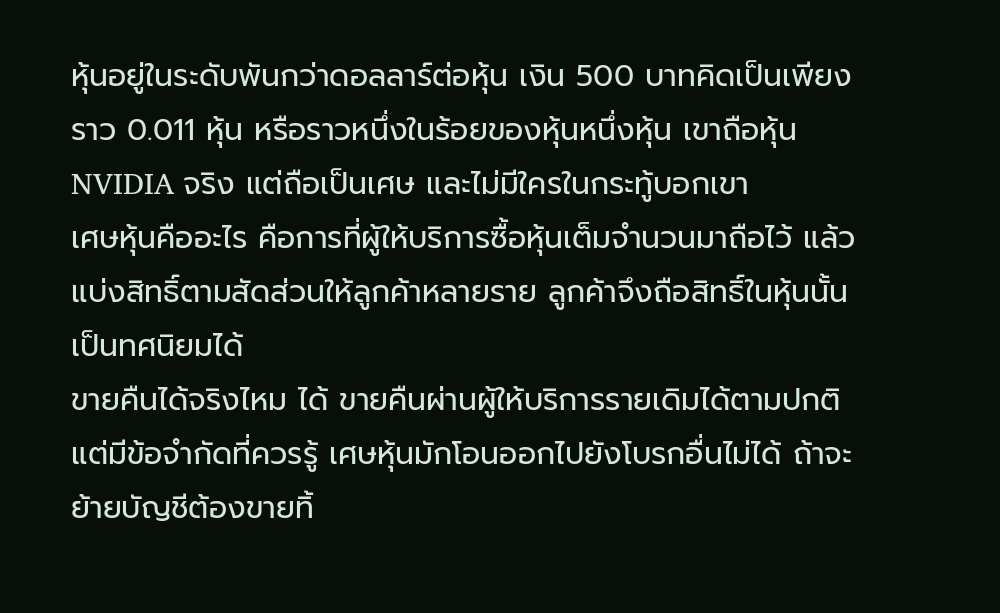หุ้นอยู่ในระดับพันกว่าดอลลาร์ต่อหุ้น เงิน 500 บาทคิดเป็นเพียงราว 0.011 หุ้น หรือราวหนึ่งในร้อยของหุ้นหนึ่งหุ้น เขาถือหุ้น NVIDIA จริง แต่ถือเป็นเศษ และไม่มีใครในกระทู้บอกเขา
เศษหุ้นคืออะไร คือการที่ผู้ให้บริการซื้อหุ้นเต็มจำนวนมาถือไว้ แล้วแบ่งสิทธิ์ตามสัดส่วนให้ลูกค้าหลายราย ลูกค้าจึงถือสิทธิ์ในหุ้นนั้นเป็นทศนิยมได้
ขายคืนได้จริงไหม ได้ ขายคืนผ่านผู้ให้บริการรายเดิมได้ตามปกติ แต่มีข้อจำกัดที่ควรรู้ เศษหุ้นมักโอนออกไปยังโบรกอื่นไม่ได้ ถ้าจะย้ายบัญชีต้องขายทิ้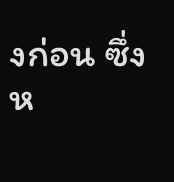งก่อน ซึ่งห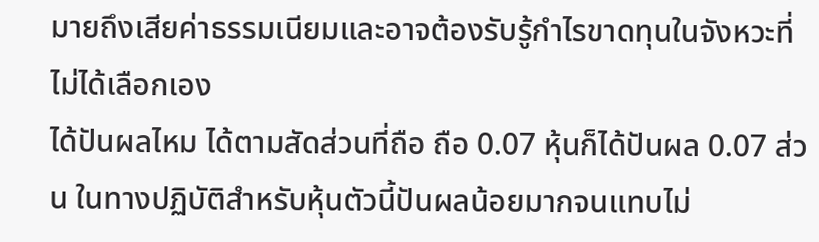มายถึงเสียค่าธรรมเนียมและอาจต้องรับรู้กำไรขาดทุนในจังหวะที่ไม่ได้เลือกเอง
ได้ปันผลไหม ได้ตามสัดส่วนที่ถือ ถือ 0.07 หุ้นก็ได้ปันผล 0.07 ส่วน ในทางปฏิบัติสำหรับหุ้นตัวนี้ปันผลน้อยมากจนแทบไม่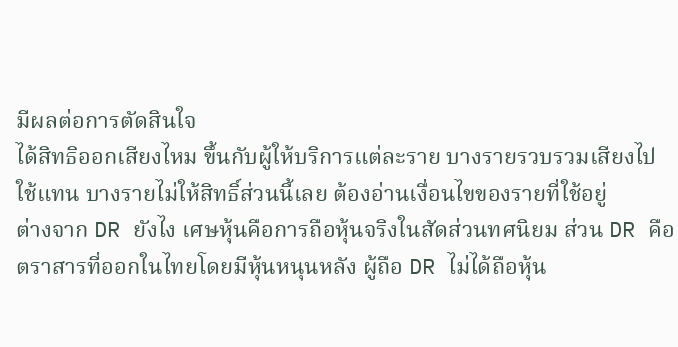มีผลต่อการตัดสินใจ
ได้สิทธิออกเสียงไหม ขึ้นกับผู้ให้บริการแต่ละราย บางรายรวบรวมเสียงไปใช้แทน บางรายไม่ให้สิทธิ์ส่วนนี้เลย ต้องอ่านเงื่อนไขของรายที่ใช้อยู่
ต่างจาก DR ยังไง เศษหุ้นคือการถือหุ้นจริงในสัดส่วนทศนิยม ส่วน DR คือตราสารที่ออกในไทยโดยมีหุ้นหนุนหลัง ผู้ถือ DR ไม่ได้ถือหุ้น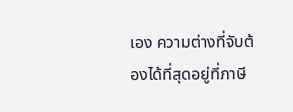เอง ความต่างที่จับต้องได้ที่สุดอยู่ที่ภาษี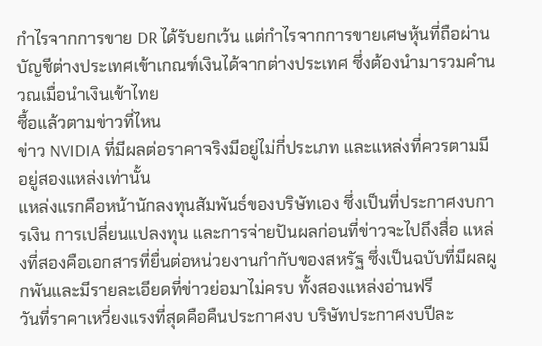กำไรจากการขาย DR ได้รับยกเว้น แต่กำไรจากการขายเศษหุ้นที่ถือผ่านบัญชีต่างประเทศเข้าเกณฑ์เงินได้จากต่างประเทศ ซึ่งต้องนำมารวมคำนวณเมื่อนำเงินเข้าไทย
ซื้อแล้วตามข่าวที่ไหน
ข่าว NVIDIA ที่มีผลต่อราคาจริงมีอยู่ไม่กี่ประเภท และแหล่งที่ควรตามมีอยู่สองแหล่งเท่านั้น
แหล่งแรกคือหน้านักลงทุนสัมพันธ์ของบริษัทเอง ซึ่งเป็นที่ประกาศงบการเงิน การเปลี่ยนแปลงทุน และการจ่ายปันผลก่อนที่ข่าวจะไปถึงสื่อ แหล่งที่สองคือเอกสารที่ยื่นต่อหน่วยงานกำกับของสหรัฐ ซึ่งเป็นฉบับที่มีผลผูกพันและมีรายละเอียดที่ข่าวย่อมาไม่ครบ ทั้งสองแหล่งอ่านฟรี
วันที่ราคาเหวี่ยงแรงที่สุดคือคืนประกาศงบ บริษัทประกาศงบปีละ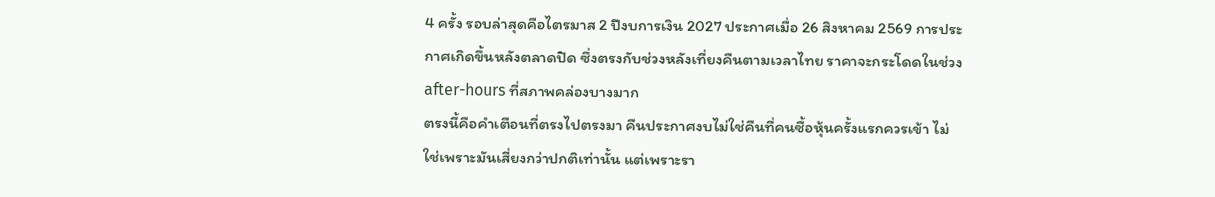4 ครั้ง รอบล่าสุดคือไตรมาส 2 ปีงบการเงิน 2027 ประกาศเมื่อ 26 สิงหาคม 2569 การประกาศเกิดขึ้นหลังตลาดปิด ซึ่งตรงกับช่วงหลังเที่ยงคืนตามเวลาไทย ราคาจะกระโดดในช่วง after-hours ที่สภาพคล่องบางมาก
ตรงนี้คือคำเตือนที่ตรงไปตรงมา คืนประกาศงบไม่ใช่คืนที่คนซื้อหุ้นครั้งแรกควรเข้า ไม่ใช่เพราะมันเสี่ยงกว่าปกติเท่านั้น แต่เพราะรา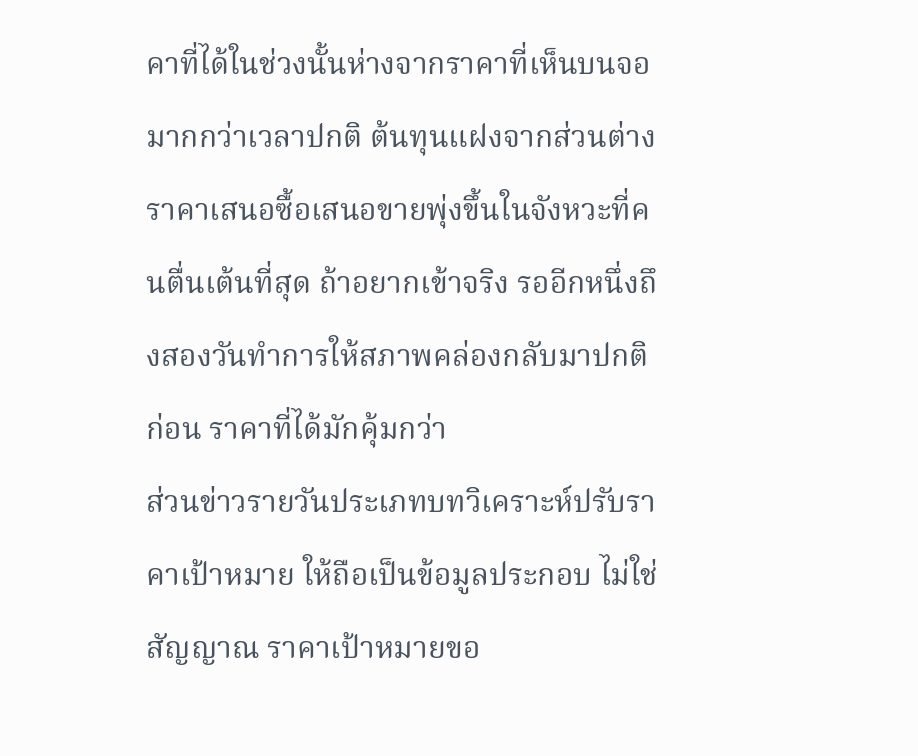คาที่ได้ในช่วงนั้นห่างจากราคาที่เห็นบนจอมากกว่าเวลาปกติ ต้นทุนแฝงจากส่วนต่างราคาเสนอซื้อเสนอขายพุ่งขึ้นในจังหวะที่คนตื่นเต้นที่สุด ถ้าอยากเข้าจริง รออีกหนึ่งถึงสองวันทำการให้สภาพคล่องกลับมาปกติก่อน ราคาที่ได้มักคุ้มกว่า
ส่วนข่าวรายวันประเภทบทวิเคราะห์ปรับราคาเป้าหมาย ให้ถือเป็นข้อมูลประกอบ ไม่ใช่สัญญาณ ราคาเป้าหมายขอ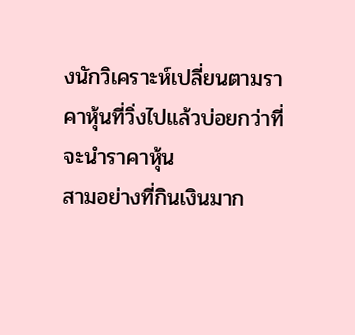งนักวิเคราะห์เปลี่ยนตามราคาหุ้นที่วิ่งไปแล้วบ่อยกว่าที่จะนำราคาหุ้น
สามอย่างที่กินเงินมาก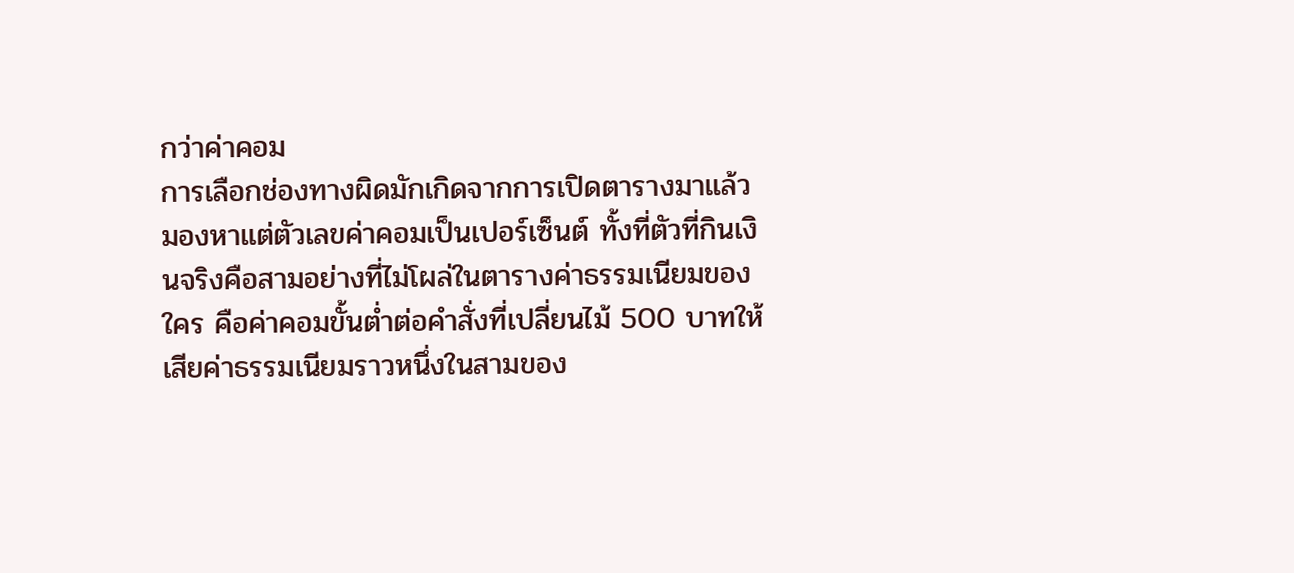กว่าค่าคอม
การเลือกช่องทางผิดมักเกิดจากการเปิดตารางมาแล้วมองหาแต่ตัวเลขค่าคอมเป็นเปอร์เซ็นต์ ทั้งที่ตัวที่กินเงินจริงคือสามอย่างที่ไม่โผล่ในตารางค่าธรรมเนียมของใคร คือค่าคอมขั้นต่ำต่อคำสั่งที่เปลี่ยนไม้ 500 บาทให้เสียค่าธรรมเนียมราวหนึ่งในสามของ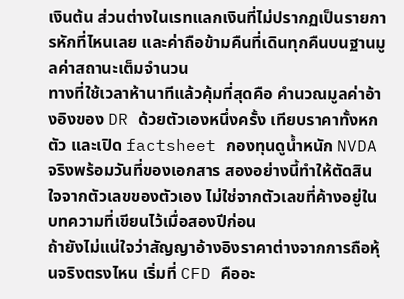เงินต้น ส่วนต่างในเรทแลกเงินที่ไม่ปรากฏเป็นรายการหักที่ไหนเลย และค่าถือข้ามคืนที่เดินทุกคืนบนฐานมูลค่าสถานะเต็มจำนวน
ทางที่ใช้เวลาห้านาทีแล้วคุ้มที่สุดคือ คำนวณมูลค่าอ้างอิงของ DR ด้วยตัวเองหนึ่งครั้ง เทียบราคาทั้งหกตัว และเปิด factsheet กองทุนดูน้ำหนัก NVDA จริงพร้อมวันที่ของเอกสาร สองอย่างนี้ทำให้ตัดสินใจจากตัวเลขของตัวเอง ไม่ใช่จากตัวเลขที่ค้างอยู่ในบทความที่เขียนไว้เมื่อสองปีก่อน
ถ้ายังไม่แน่ใจว่าสัญญาอ้างอิงราคาต่างจากการถือหุ้นจริงตรงไหน เริ่มที่ CFD คืออะ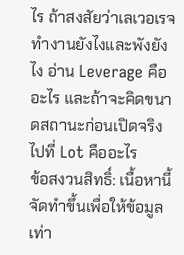ไร ถ้าสงสัยว่าเลเวอเรจทำงานยังไงและพังยังไง อ่าน Leverage คืออะไร และถ้าจะคิดขนาดสถานะก่อนเปิดจริง ไปที่ Lot คืออะไร
ข้อสงวนสิทธิ์: เนื้อหานี้จัดทำขึ้นเพื่อให้ข้อมูลเท่า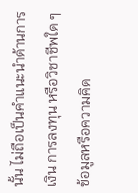นั้น ไม่ถือเป็นคำแนะนำด้านการเงิน การลงทุน หรือวิชาชีพใด ๆ ข้อมูลหรือความคิด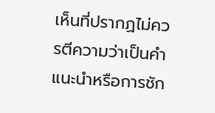เห็นที่ปรากฏไม่ควรตีความว่าเป็นคำแนะนำหรือการชัก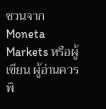ชวนจาก Moneta Markets หรือผู้เขียน ผู้อ่านควรพิ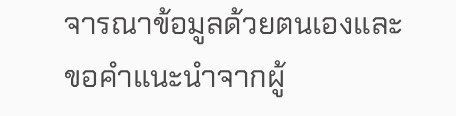จารณาข้อมูลด้วยตนเองและขอคำแนะนำจากผู้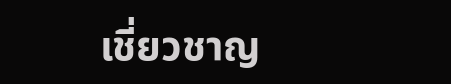เชี่ยวชาญ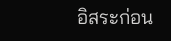อิสระก่อน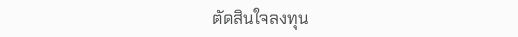ตัดสินใจลงทุน